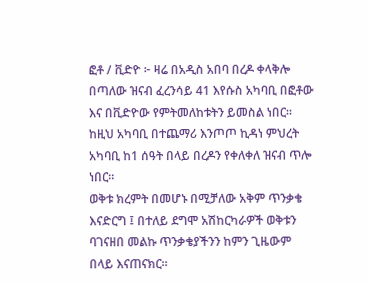ፎቶ / ቪድዮ ፦ ዛሬ በአዲስ አበባ በረዶ ቀላቅሎ በጣለው ዝናብ ፈረንሳይ 41 እየሱስ አካባቢ በፎቶው እና በቪድዮው የምትመለከቱትን ይመስል ነበር። ከዚህ አካባቢ በተጨማሪ እንጦጦ ኪዳነ ምህረት አካባቢ ከ1 ሰዓት በላይ በረዶን የቀለቀለ ዝናብ ጥሎ ነበር።
ወቅቱ ክረምት በመሆኑ በሚቻለው አቅም ጥንቃቄ እናድርግ ፤ በተለይ ደግሞ አሽከርካራዎች ወቅቱን ባገናዘበ መልኩ ጥንቃቄያችንን ከምን ጊዜውም በላይ እናጠናክር።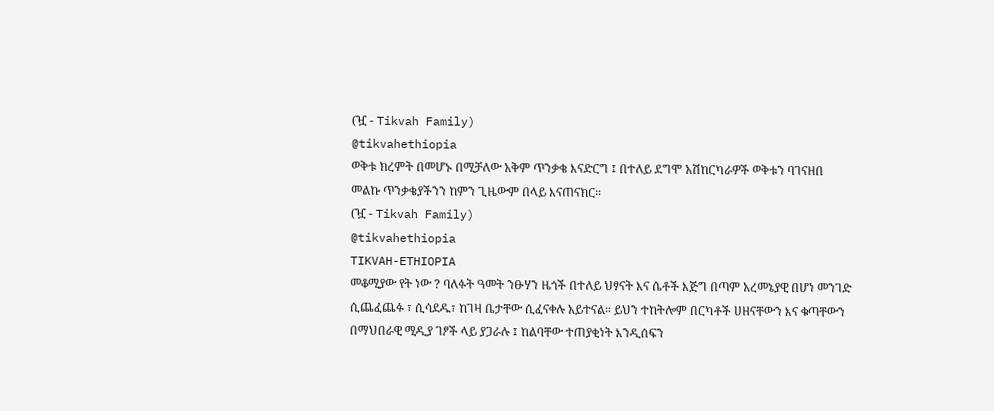(ዧ - Tikvah Family)
@tikvahethiopia
ወቅቱ ክረምት በመሆኑ በሚቻለው አቅም ጥንቃቄ እናድርግ ፤ በተለይ ደግሞ አሽከርካራዎች ወቅቱን ባገናዘበ መልኩ ጥንቃቄያችንን ከምን ጊዜውም በላይ እናጠናክር።
(ዧ - Tikvah Family)
@tikvahethiopia
TIKVAH-ETHIOPIA
መቆሚያው የት ነው ? ባለፉት ዓመት ንፁሃን ዜጎች በተለይ ህፃናት እና ሴቶች እጅግ በጣም አረመኔያዊ በሆነ መንገድ ሲጨፈጨፉ ፣ ሲሳደዱ፣ ከገዛ ቤታቸው ሲፈናቀሉ አይተናል። ይህን ተከትሎም በርካቶች ሀዘናቸውን እና ቁጣቸውን በማህበራዊ ሚዲያ ገፆች ላይ ያጋራሉ ፤ ከልባቸው ተጠያቂነት እንዲሰፍን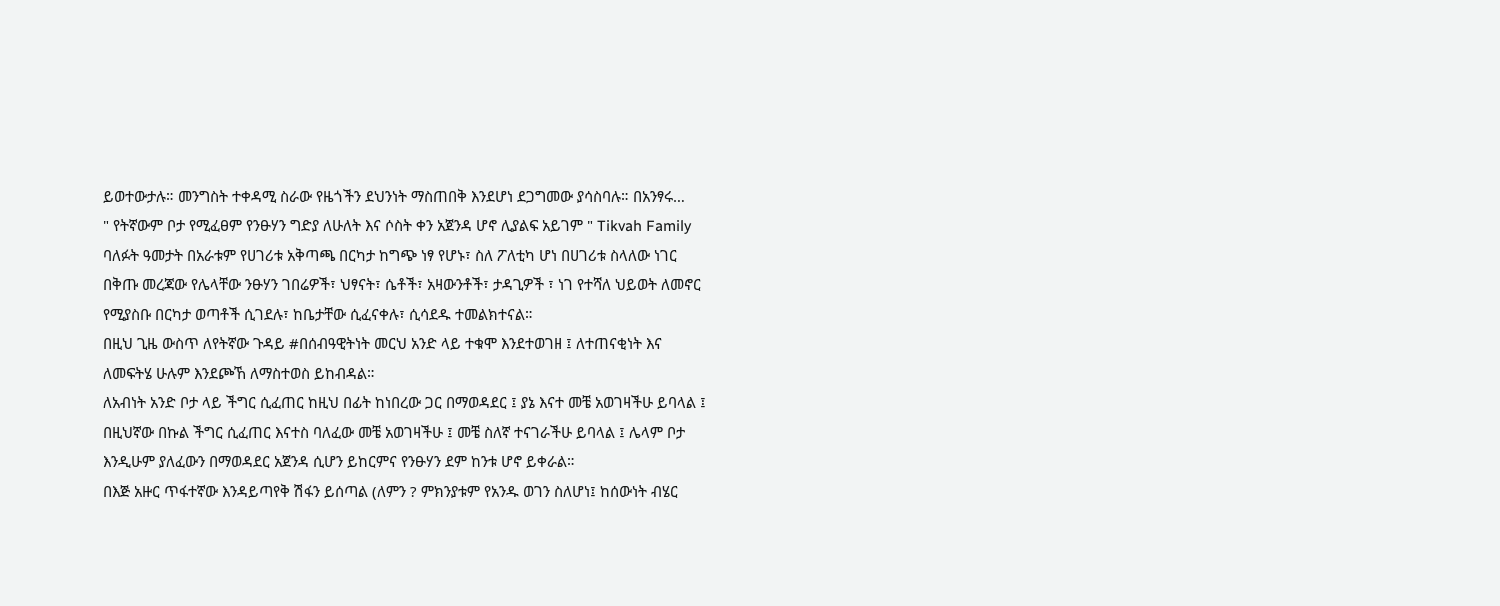ይወተውታሉ። መንግስት ተቀዳሚ ስራው የዜጎችን ደህንነት ማስጠበቅ እንደሆነ ደጋግመው ያሳስባሉ። በአንፃሩ…
" የትኛውም ቦታ የሚፈፀም የንፁሃን ግድያ ለሁለት እና ሶስት ቀን አጀንዳ ሆኖ ሊያልፍ አይገም " Tikvah Family
ባለፉት ዓመታት በአራቱም የሀገሪቱ አቅጣጫ በርካታ ከግጭ ነፃ የሆኑ፣ ስለ ፖለቲካ ሆነ በሀገሪቱ ስላለው ነገር በቅጡ መረጃው የሌላቸው ንፁሃን ገበሬዎች፣ ህፃናት፣ ሴቶች፣ አዛውንቶች፣ ታዳጊዎች ፣ ነገ የተሻለ ህይወት ለመኖር የሚያስቡ በርካታ ወጣቶች ሲገደሉ፣ ከቤታቸው ሲፈናቀሉ፣ ሲሳደዱ ተመልክተናል።
በዚህ ጊዜ ውስጥ ለየትኛው ጉዳይ #በሰብዓዊትነት መርህ አንድ ላይ ተቁሞ እንደተወገዘ ፤ ለተጠናቂነት እና ለመፍትሄ ሁሉም እንደጮኸ ለማስተወስ ይከብዳል።
ለአብነት አንድ ቦታ ላይ ችግር ሲፈጠር ከዚህ በፊት ከነበረው ጋር በማወዳደር ፤ ያኔ እናተ መቼ አወገዛችሁ ይባላል ፤ በዚህኛው በኩል ችግር ሲፈጠር እናተስ ባለፈው መቼ አወገዛችሁ ፤ መቼ ስለኛ ተናገራችሁ ይባላል ፤ ሌላም ቦታ እንዲሁም ያለፈውን በማወዳደር አጀንዳ ሲሆን ይከርምና የንፁሃን ደም ከንቱ ሆኖ ይቀራል።
በእጅ አዙር ጥፋተኛው እንዳይጣየቅ ሽፋን ይሰጣል (ለምን ? ምክንያቱም የአንዱ ወገን ስለሆነ፤ ከሰውነት ብሄር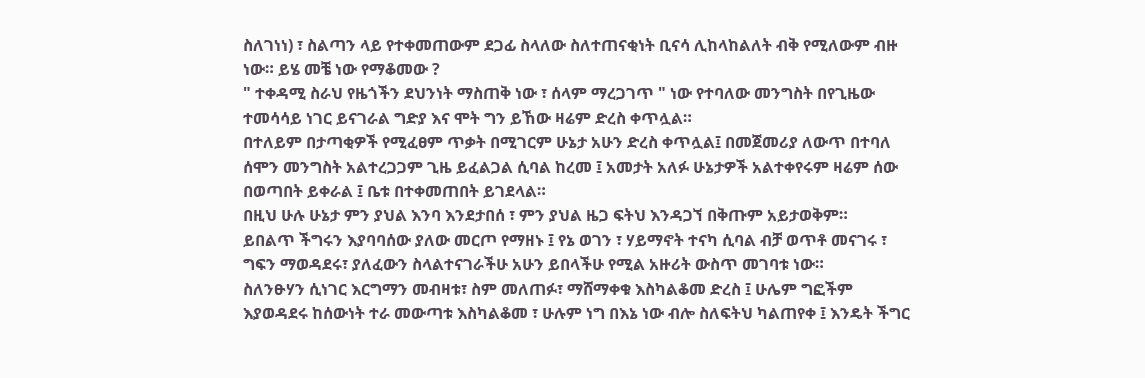ስለገነነ) ፣ ስልጣን ላይ የተቀመጠውም ደጋፊ ስላለው ስለተጠናቂነት ቢናሳ ሊከላከልለት ብቅ የሚለውም ብዙ ነው። ይሄ መቼ ነው የማቆመው ?
" ተቀዳሚ ስራህ የዜጎችን ደህንነት ማስጠቅ ነው ፣ ሰላም ማረጋገጥ " ነው የተባለው መንግስት በየጊዜው ተመሳሳይ ነገር ይናገራል ግድያ እና ሞት ግን ይኸው ዛሬም ድረስ ቀጥሏል።
በተለይም በታጣቂዎች የሚፈፀም ጥቃት በሚገርም ሁኔታ አሁን ድረስ ቀጥሏል፤ በመጀመሪያ ለውጥ በተባለ ሰሞን መንግስት አልተረጋጋም ጊዜ ይፈልጋል ሲባል ከረመ ፤ አመታት አለፉ ሁኔታዎች አልተቀየሩም ዛሬም ሰው በወጣበት ይቀራል ፤ ቤቱ በተቀመጠበት ይገደላል።
በዚህ ሁሉ ሁኔታ ምን ያህል እንባ እንደታበሰ ፣ ምን ያህል ዜጋ ፍትህ እንዳጋኘ በቅጡም አይታወቅም።
ይበልጥ ችግሩን እያባባሰው ያለው መርጦ የማዘኑ ፤ የኔ ወገን ፣ ሃይማኖት ተናካ ሲባል ብቻ ወጥቶ መናገሩ ፣ ግፍን ማወዳደሩ፣ ያለፈውን ስላልተናገራችሁ አሁን ይበላችሁ የሚል አዙሪት ውስጥ መገባቱ ነው።
ስለንፁሃን ሲነገር እርግማን መብዛቱ፣ ስም መለጠፉ፣ ማሸማቀቁ እስካልቆመ ድረስ ፤ ሁሌም ግፎችም እያወዳደሩ ከሰውነት ተራ መውጣቱ እስካልቆመ ፣ ሁሉም ነግ በእኔ ነው ብሎ ስለፍትህ ካልጠየቀ ፤ እንዴት ችግር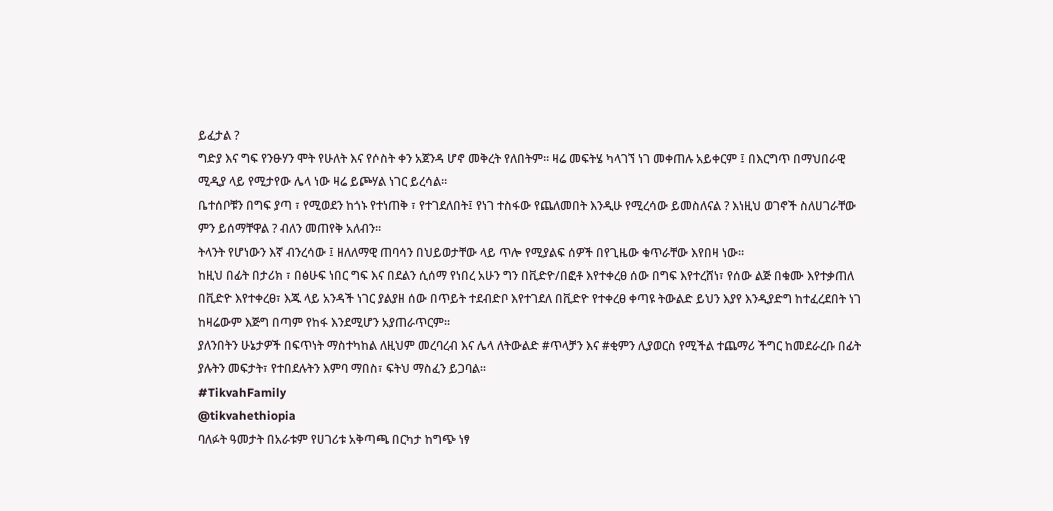ይፈታል ?
ግድያ እና ግፍ የንፁሃን ሞት የሁለት እና የሶስት ቀን አጀንዳ ሆኖ መቅረት የለበትም። ዛሬ መፍትሄ ካላገኘ ነገ መቀጠሉ አይቀርም ፤ በእርግጥ በማህበራዊ ሚዲያ ላይ የሚታየው ሌላ ነው ዛሬ ይጮሃል ነገር ይረሳል።
ቤተሰቦቹን በግፍ ያጣ ፣ የሚወደን ከጎኑ የተነጠቅ ፣ የተገደለበት፤ የነገ ተስፋው የጨለመበት እንዲሁ የሚረሳው ይመስለናል ? እነዚህ ወገኖች ስለሀገራቸው ምን ይሰማቸዋል ? ብለን መጠየቅ አለብን።
ትላንት የሆነውን እኛ ብንረሳው ፤ ዘለለማዊ ጠባሳን በህይወታቸው ላይ ጥሎ የሚያልፍ ሰዎች በየጊዜው ቁጥራቸው እየበዛ ነው።
ከዚህ በፊት በታሪክ ፣ በፅሁፍ ነበር ግፍ እና በደልን ሲሰማ የነበረ አሁን ግን በቪድዮ/በፎቶ እየተቀረፀ ሰው በግፍ እየተረሸነ፣ የሰው ልጅ በቁሙ እየተቃጠለ በቪድዮ እየተቀረፀ፣ እጁ ላይ አንዳች ነገር ያልያዘ ሰው በጥይት ተደብድቦ እየተገደለ በቪድዮ የተቀረፀ ቀጣዩ ትውልድ ይህን እያየ እንዲያድግ ከተፈረደበት ነገ ከዛሬውም እጅግ በጣም የከፋ እንደሚሆን አያጠራጥርም።
ያለንበትን ሁኔታዎች በፍጥነት ማስተካከል ለዚህም መረባረብ እና ሌላ ለትውልድ #ጥላቻን እና #ቂምን ሊያወርስ የሚችል ተጨማሪ ችግር ከመደራረቡ በፊት ያሉትን መፍታት፣ የተበደሉትን እምባ ማበስ፣ ፍትህ ማስፈን ይጋባል።
#TikvahFamily
@tikvahethiopia
ባለፉት ዓመታት በአራቱም የሀገሪቱ አቅጣጫ በርካታ ከግጭ ነፃ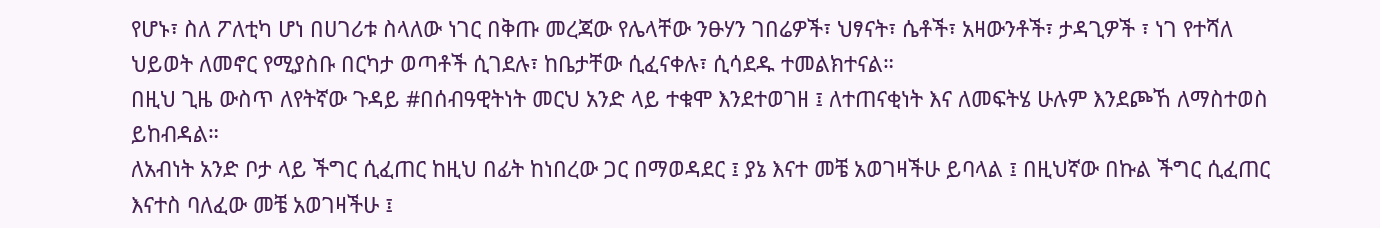የሆኑ፣ ስለ ፖለቲካ ሆነ በሀገሪቱ ስላለው ነገር በቅጡ መረጃው የሌላቸው ንፁሃን ገበሬዎች፣ ህፃናት፣ ሴቶች፣ አዛውንቶች፣ ታዳጊዎች ፣ ነገ የተሻለ ህይወት ለመኖር የሚያስቡ በርካታ ወጣቶች ሲገደሉ፣ ከቤታቸው ሲፈናቀሉ፣ ሲሳደዱ ተመልክተናል።
በዚህ ጊዜ ውስጥ ለየትኛው ጉዳይ #በሰብዓዊትነት መርህ አንድ ላይ ተቁሞ እንደተወገዘ ፤ ለተጠናቂነት እና ለመፍትሄ ሁሉም እንደጮኸ ለማስተወስ ይከብዳል።
ለአብነት አንድ ቦታ ላይ ችግር ሲፈጠር ከዚህ በፊት ከነበረው ጋር በማወዳደር ፤ ያኔ እናተ መቼ አወገዛችሁ ይባላል ፤ በዚህኛው በኩል ችግር ሲፈጠር እናተስ ባለፈው መቼ አወገዛችሁ ፤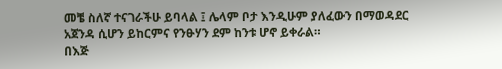መቼ ስለኛ ተናገራችሁ ይባላል ፤ ሌላም ቦታ እንዲሁም ያለፈውን በማወዳደር አጀንዳ ሲሆን ይከርምና የንፁሃን ደም ከንቱ ሆኖ ይቀራል።
በእጅ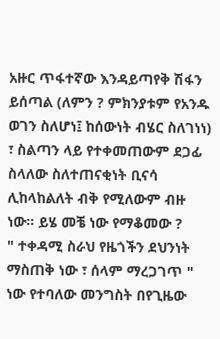አዙር ጥፋተኛው እንዳይጣየቅ ሽፋን ይሰጣል (ለምን ? ምክንያቱም የአንዱ ወገን ስለሆነ፤ ከሰውነት ብሄር ስለገነነ) ፣ ስልጣን ላይ የተቀመጠውም ደጋፊ ስላለው ስለተጠናቂነት ቢናሳ ሊከላከልለት ብቅ የሚለውም ብዙ ነው። ይሄ መቼ ነው የማቆመው ?
" ተቀዳሚ ስራህ የዜጎችን ደህንነት ማስጠቅ ነው ፣ ሰላም ማረጋገጥ " ነው የተባለው መንግስት በየጊዜው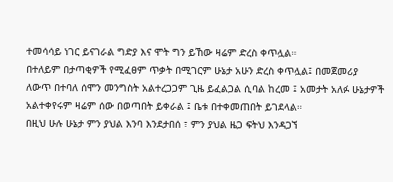ተመሳሳይ ነገር ይናገራል ግድያ እና ሞት ግን ይኸው ዛሬም ድረስ ቀጥሏል።
በተለይም በታጣቂዎች የሚፈፀም ጥቃት በሚገርም ሁኔታ አሁን ድረስ ቀጥሏል፤ በመጀመሪያ ለውጥ በተባለ ሰሞን መንግስት አልተረጋጋም ጊዜ ይፈልጋል ሲባል ከረመ ፤ አመታት አለፉ ሁኔታዎች አልተቀየሩም ዛሬም ሰው በወጣበት ይቀራል ፤ ቤቱ በተቀመጠበት ይገደላል።
በዚህ ሁሉ ሁኔታ ምን ያህል እንባ እንደታበሰ ፣ ምን ያህል ዜጋ ፍትህ እንዳጋኘ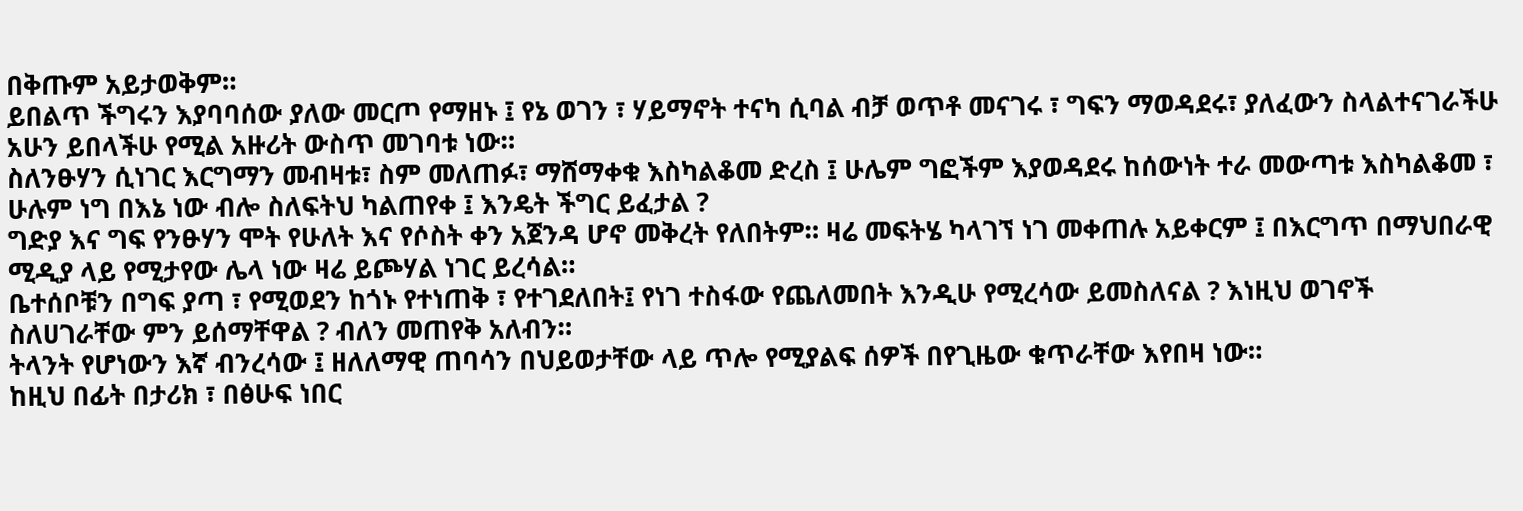በቅጡም አይታወቅም።
ይበልጥ ችግሩን እያባባሰው ያለው መርጦ የማዘኑ ፤ የኔ ወገን ፣ ሃይማኖት ተናካ ሲባል ብቻ ወጥቶ መናገሩ ፣ ግፍን ማወዳደሩ፣ ያለፈውን ስላልተናገራችሁ አሁን ይበላችሁ የሚል አዙሪት ውስጥ መገባቱ ነው።
ስለንፁሃን ሲነገር እርግማን መብዛቱ፣ ስም መለጠፉ፣ ማሸማቀቁ እስካልቆመ ድረስ ፤ ሁሌም ግፎችም እያወዳደሩ ከሰውነት ተራ መውጣቱ እስካልቆመ ፣ ሁሉም ነግ በእኔ ነው ብሎ ስለፍትህ ካልጠየቀ ፤ እንዴት ችግር ይፈታል ?
ግድያ እና ግፍ የንፁሃን ሞት የሁለት እና የሶስት ቀን አጀንዳ ሆኖ መቅረት የለበትም። ዛሬ መፍትሄ ካላገኘ ነገ መቀጠሉ አይቀርም ፤ በእርግጥ በማህበራዊ ሚዲያ ላይ የሚታየው ሌላ ነው ዛሬ ይጮሃል ነገር ይረሳል።
ቤተሰቦቹን በግፍ ያጣ ፣ የሚወደን ከጎኑ የተነጠቅ ፣ የተገደለበት፤ የነገ ተስፋው የጨለመበት እንዲሁ የሚረሳው ይመስለናል ? እነዚህ ወገኖች ስለሀገራቸው ምን ይሰማቸዋል ? ብለን መጠየቅ አለብን።
ትላንት የሆነውን እኛ ብንረሳው ፤ ዘለለማዊ ጠባሳን በህይወታቸው ላይ ጥሎ የሚያልፍ ሰዎች በየጊዜው ቁጥራቸው እየበዛ ነው።
ከዚህ በፊት በታሪክ ፣ በፅሁፍ ነበር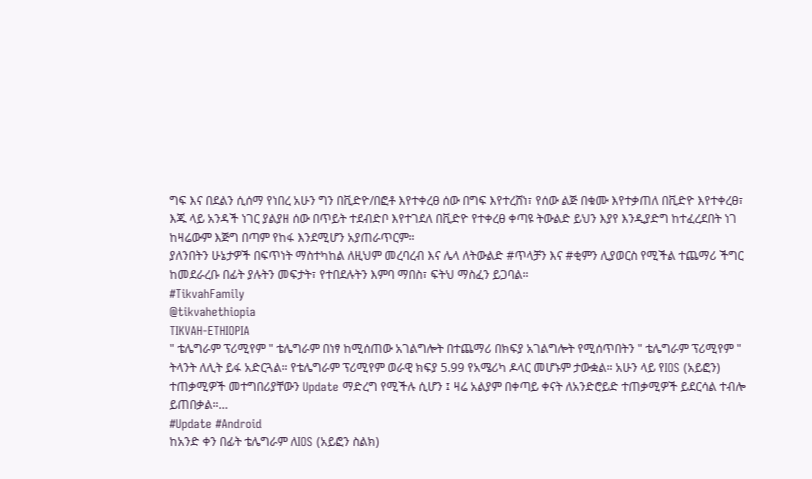ግፍ እና በደልን ሲሰማ የነበረ አሁን ግን በቪድዮ/በፎቶ እየተቀረፀ ሰው በግፍ እየተረሸነ፣ የሰው ልጅ በቁሙ እየተቃጠለ በቪድዮ እየተቀረፀ፣ እጁ ላይ አንዳች ነገር ያልያዘ ሰው በጥይት ተደብድቦ እየተገደለ በቪድዮ የተቀረፀ ቀጣዩ ትውልድ ይህን እያየ እንዲያድግ ከተፈረደበት ነገ ከዛሬውም እጅግ በጣም የከፋ እንደሚሆን አያጠራጥርም።
ያለንበትን ሁኔታዎች በፍጥነት ማስተካከል ለዚህም መረባረብ እና ሌላ ለትውልድ #ጥላቻን እና #ቂምን ሊያወርስ የሚችል ተጨማሪ ችግር ከመደራረቡ በፊት ያሉትን መፍታት፣ የተበደሉትን እምባ ማበስ፣ ፍትህ ማስፈን ይጋባል።
#TikvahFamily
@tikvahethiopia
TIKVAH-ETHIOPIA
" ቴሌግራም ፕሪሚየም " ቴሌግራም በነፃ ከሚሰጠው አገልግሎት በተጨማሪ በክፍያ አገልግሎት የሚሰጥበትን " ቴሌግራም ፕሪሚየም " ትላንት ለሊት ይፋ አድርጓል። የቴሌግራም ፕሪሚየም ወራዊ ክፍያ 5.99 የአሜሪካ ዶላር መሆኑም ታውቋል። አሁን ላይ የIOS (አይፎን) ተጠቃሚዎች መተግበሪያቸውን Update ማድረግ የሚችሉ ሲሆን ፤ ዛሬ አልያም በቀጣይ ቀናት ለአንድሮይድ ተጠቃሚዎች ይደርሳል ተብሎ ይጠበቃል።…
#Update #Android
ከአንድ ቀን በፊት ቴሌግራም ለIOS (አይፎን ስልክ)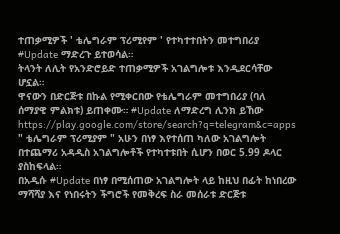ተጠቃሚዎች ' ቴሌግራም ፕሪሚየም ' የተካተተበትን መተግበሪያ #Update ማድረጉ ይተወሳል።
ትላንት ለሊት የአንድሮይድ ተጠቃሚዎች አገልግሎቱ እንዲደርሳቸው ሆኗል።
ዋናውን በድርጅቱ በኩል የሚቀርበው የቴሌግራም መተግበሪያ (ባለ ሰማያዊ ምልክቱ) ይጠቀሙ። #Update ለማድረግ ሊንክ ይኸው https://play.google.com/store/search?q=telegram&c=apps
" ቴሌግራም ፕሪሚያም " አሁን በነፃ እየተሰጠ ካለው አገልግሎት በተጨማሪ አዳዲስ አገልግሎቶች የተካተቱበት ሲሆን በወር 5.99 ዶላር ያስከፍላል።
በአዲሱ #Update በነፃ በሚሰጠው አገልግሎት ላይ ከዚህ በፊት ከነበረው ማሻሻያ እና የነበሩትን ችግሮች የመቅረፍ ስራ መሰራቱ ድርጅቱ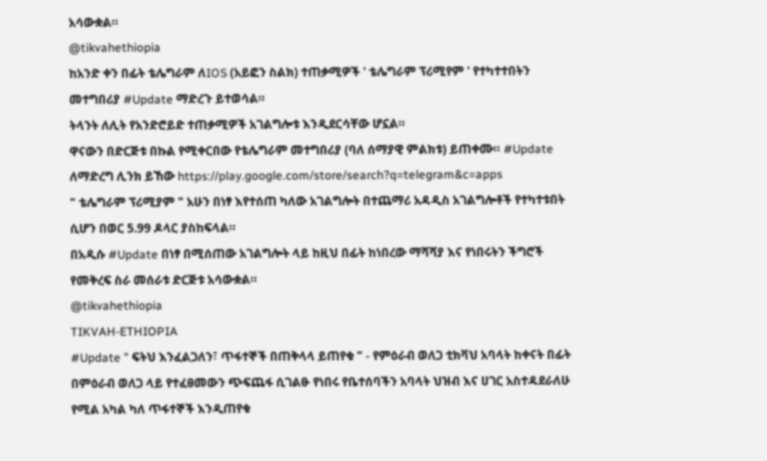አሳውቋል።
@tikvahethiopia
ከአንድ ቀን በፊት ቴሌግራም ለIOS (አይፎን ስልክ) ተጠቃሚዎች ' ቴሌግራም ፕሪሚየም ' የተካተተበትን መተግበሪያ #Update ማድረጉ ይተወሳል።
ትላንት ለሊት የአንድሮይድ ተጠቃሚዎች አገልግሎቱ እንዲደርሳቸው ሆኗል።
ዋናውን በድርጅቱ በኩል የሚቀርበው የቴሌግራም መተግበሪያ (ባለ ሰማያዊ ምልክቱ) ይጠቀሙ። #Update ለማድረግ ሊንክ ይኸው https://play.google.com/store/search?q=telegram&c=apps
" ቴሌግራም ፕሪሚያም " አሁን በነፃ እየተሰጠ ካለው አገልግሎት በተጨማሪ አዳዲስ አገልግሎቶች የተካተቱበት ሲሆን በወር 5.99 ዶላር ያስከፍላል።
በአዲሱ #Update በነፃ በሚሰጠው አገልግሎት ላይ ከዚህ በፊት ከነበረው ማሻሻያ እና የነበሩትን ችግሮች የመቅረፍ ስራ መሰራቱ ድርጅቱ አሳውቋል።
@tikvahethiopia
TIKVAH-ETHIOPIA
#Update " ፍትህ እንፈልጋለን፣ ጥፋተኞች በጠቅላላ ይጠየቁ " - የምዕራብ ወለጋ ቲክቫህ አባላት ከቀናት በፊት በምዕራብ ወለጋ ላይ የተፈፀመውን ጭፍጨፋ ሲገልፁ የነበሩ የቤተሰባችን አባላት ህዝብ እና ሀገር አስተዳደራለሁ የሚል አካል ካለ ጥፋተኞች እንዲጠየቁ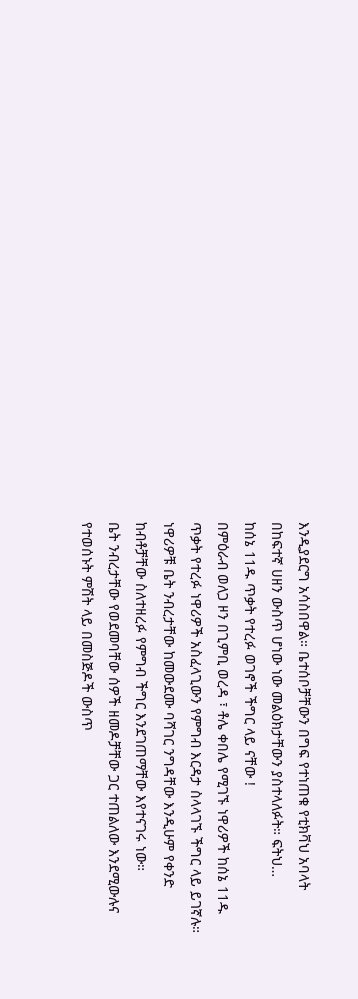እንዲያደርግ አሳስበዋል። ቤተሰቦቻቸውን በግፍ የተነጠቁ የቲክቫህ አባላት በከፍተኛ ሀዘን ውስጥ ሆነው ነው መልዕክታቸውን ያስተላለፉት። ፍትህ…
ከሰኔ 11ዱ ጥቃት የተረፉ ወገኖች ችግር ላይ ናቸው !
በምዕራብ ወለጋ ዞን በጊምቢ ወረዳ ፣ ቶሌ ቀበሌ የሚገኙ ነዋሪዎች ከሰኔ 11ዱ ጥቃት የተረፉ ነዋሪዎች አስፈላጊውን የምግብ እርዳታ ስላላገኙ ችግር ላይ ይገኛሉ።
ነዋሪዎቹ ቤት ንብረታቸው ከመውደሙ ባሻገር ንግዳቸው እንዲሁም የቀንድ ከብቶቻቸው ስለተዘረፉ የምግብ ችግር እንደገጠማቸው እየተናገሩ ነው።
ቤት ንብረታቸው የወደመባቸው ሰዎች ዘመዶቻቸው ጋር ተጠልለው እንደሚውሉና የተወሰኑት ምሽት ላይ በመስጅዶች ውስጥ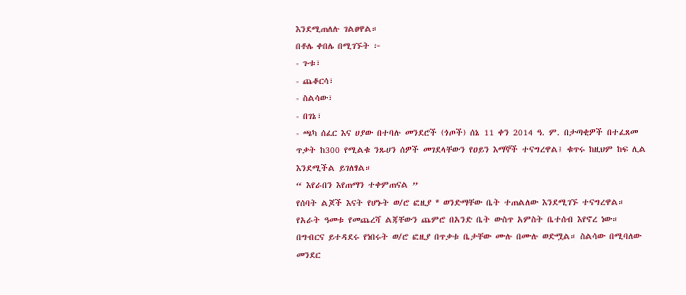እንደሚጠለሉ ገልፀዋል።
በቶሌ ቀበሌ በሚገኙት ፦
- ጉቱ፣
- ጨቆርሳ፣
- ስልሳው፣
- በገኔ፣
- ጫካ ሰፈር እና ሀያው በተባሉ መንደሮች (ጎጦች) ሰኔ 11 ቀን 2014 ዓ. ም. በታጣቂዎች በተፈጸመ ጥቃት ከ300 የሚልቁ ንጹሀን ሰዎች መገደላቸውን የዐይን እማኞች ተናግረዋል፤ ቁጥሩ ከዚህም ከፍ ሊል እንደሚችል ይገለፃል።
“ እየራበን እየጠማን ተቀምጠናል ”
የሰባት ልጆች እናት የሆኑት ወ/ሮ ፎዚያ * ወንድማቸው ቤት ተጠልለው እንደሚገኙ ተናግረዋል።
የአራት ዓመቱ የመጨረሻ ልጃቸውን ጨምሮ በአንድ ቤት ውስጥ አምስት ቤተሰብ እየኖረ ነው።
በግብርና ይተዳደሩ የነበሩት ወ/ሮ ፎዚያ በጥቃቱ ቤታቸው ሙሉ በሙሉ ወድሟል። ስልሳው በሚባለው መንደር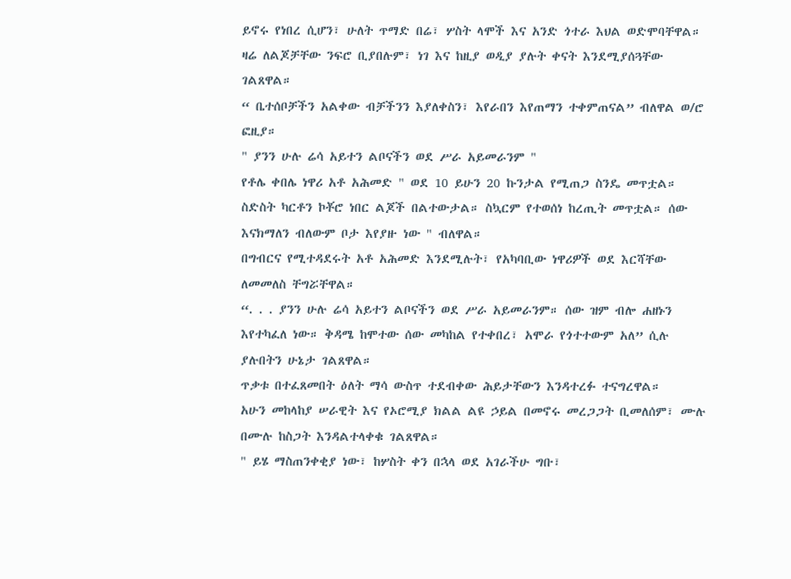ይኖሩ የነበረ ሲሆን፣ ሁለት ጥማድ በሬ፣ ሦስት ላሞች እና አንድ ጎተራ እህል ወድሞባቸዋል።
ዛሬ ለልጆቻቸው ንፍሮ ቢያበሉም፣ ነገ እና ከዚያ ወዲያ ያሉት ቀናት እንደሚያሰጓቸው ገልጸዋል።
“ ቤተሰቦቻችን አልቀው ብቻችንን እያለቀስን፣ እየራበን እየጠማን ተቀምጠናል” ብለዋል ወ/ሮ ፎዚያ።
" ያንን ሁሉ ሬሳ አይተን ልቦናችን ወደ ሥራ አይመራንም "
የቶሌ ቀበሌ ነዋሪ አቶ አሕመድ " ወደ 10 ይሁን 20 ኩንታል የሚጠጋ ስንዴ መጥቷል። ስድስት ካርቶን ኮቾሮ ነበር ልጆች በልተውታል። ስኳርም የተወሰነ ከረጢት መጥቷል። ሰው እናክማለን ብለውም ቦታ እየያዙ ነው " ብለዋል።
በግብርና የሚተዳደሩት አቶ አሕመድ እንደሚሉት፣ የአካባቢው ነዋሪዎች ወደ እርሻቸው ለመመለስ ቸግሯቸዋል።
“. . . ያንን ሁሉ ሬሳ አይተን ልቦናችን ወደ ሥራ አይመራንም። ሰው ዝም ብሎ ሐዘኑን እየተካፈለ ነው። ቅዳሜ ከሞተው ሰው መካከል የተቀበረ፣ አሞራ የጎተተውም አለ” ሲሉ ያሉበትን ሁኔታ ገልጸዋል።
ጥቃቱ በተፈጸመበት ዕለት ማሳ ውስጥ ተደብቀው ሕይታቸውን እንዳተረፉ ተናግረዋል።
አሁን መከላከያ ሠራዊት እና የኦሮሚያ ክልል ልዩ ኃይል በመኖሩ መረጋጋት ቢመለሰም፣ ሙሉ በሙሉ ከስጋት እንዳልተላቀቁ ገልጸዋል።
" ይሄ ማስጠንቀቂያ ነው፣ ከሦስት ቀን በኋላ ወደ አገራችሁ ግቡ፣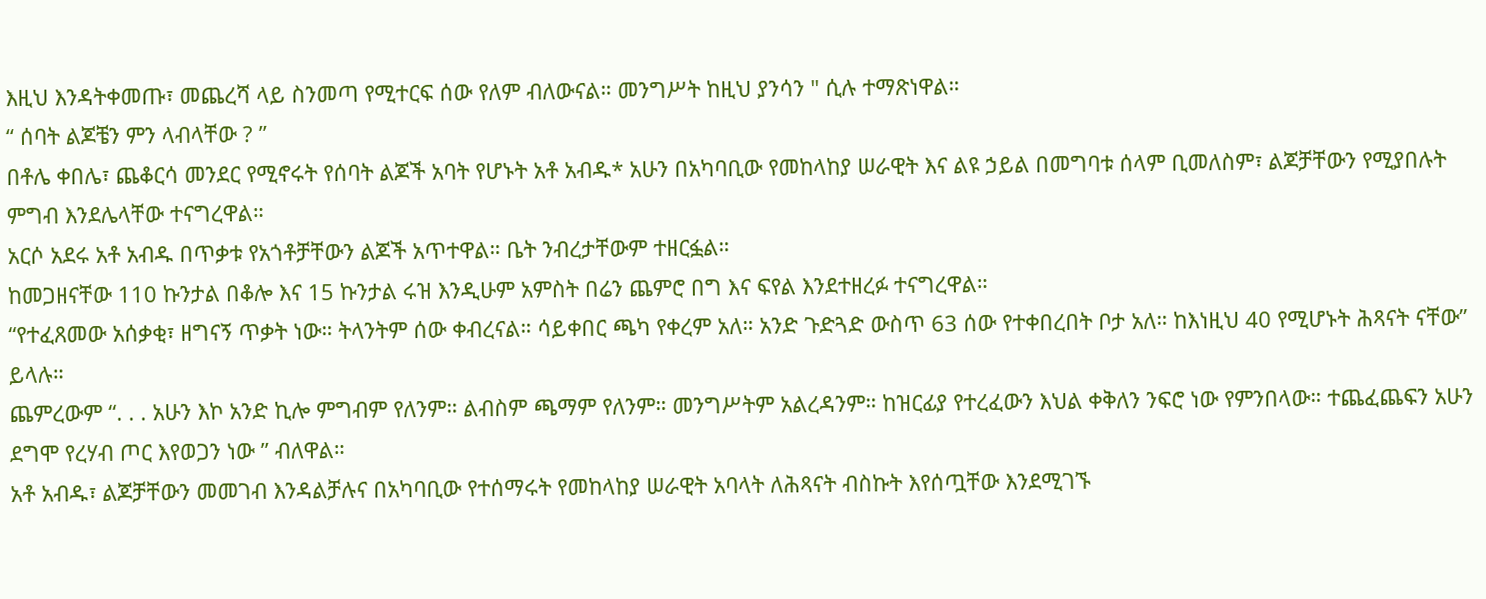እዚህ እንዳትቀመጡ፣ መጨረሻ ላይ ስንመጣ የሚተርፍ ሰው የለም ብለውናል። መንግሥት ከዚህ ያንሳን " ሲሉ ተማጽነዋል።
“ ሰባት ልጆቼን ምን ላብላቸው ? ”
በቶሌ ቀበሌ፣ ጨቆርሳ መንደር የሚኖሩት የሰባት ልጆች አባት የሆኑት አቶ አብዱ* አሁን በአካባቢው የመከላከያ ሠራዊት እና ልዩ ኃይል በመግባቱ ሰላም ቢመለስም፣ ልጆቻቸውን የሚያበሉት ምግብ እንደሌላቸው ተናግረዋል።
አርሶ አደሩ አቶ አብዱ በጥቃቱ የአጎቶቻቸውን ልጆች አጥተዋል። ቤት ንብረታቸውም ተዘርፏል።
ከመጋዘናቸው 110 ኩንታል በቆሎ እና 15 ኩንታል ሩዝ እንዲሁም አምስት በሬን ጨምሮ በግ እና ፍየል እንደተዘረፉ ተናግረዋል።
“የተፈጸመው አሰቃቂ፣ ዘግናኝ ጥቃት ነው። ትላንትም ሰው ቀብረናል። ሳይቀበር ጫካ የቀረም አለ። አንድ ጉድጓድ ውስጥ 63 ሰው የተቀበረበት ቦታ አለ። ከእነዚህ 40 የሚሆኑት ሕጻናት ናቸው” ይላሉ።
ጨምረውም “. . . አሁን እኮ አንድ ኪሎ ምግብም የለንም። ልብስም ጫማም የለንም። መንግሥትም አልረዳንም። ከዝርፊያ የተረፈውን እህል ቀቅለን ንፍሮ ነው የምንበላው። ተጨፈጨፍን አሁን ደግሞ የረሃብ ጦር እየወጋን ነው ” ብለዋል።
አቶ አብዱ፣ ልጆቻቸውን መመገብ እንዳልቻሉና በአካባቢው የተሰማሩት የመከላከያ ሠራዊት አባላት ለሕጻናት ብስኩት እየሰጧቸው እንደሚገኙ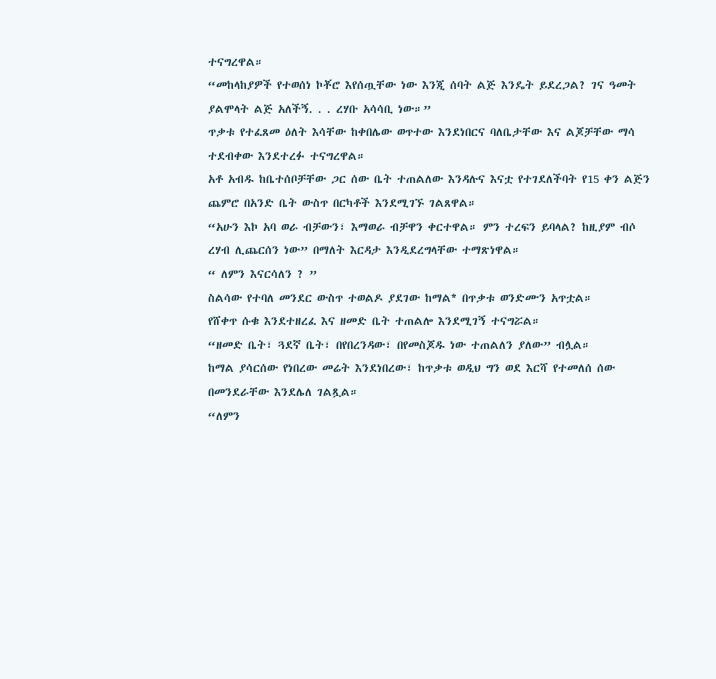ተናግረዋል።
“መከላከያዎች የተወሰነ ኮቾሮ እየሰጧቸው ነው እንጂ ሰባት ልጅ እንዴት ይደረጋል? ገና ዓመት ያልሞላት ልጅ አለችኝ. . . ረሃቡ አሳሳቢ ነው።”
ጥቃቱ የተፈጸመ ዕለት እሳቸው ከቀበሌው ወጥተው እንደነበርና ባለቤታቸው እና ልጆቻቸው ማሳ ተደብቀው እንደተረፉ ተናግረዋል።
አቶ አብዱ ከቤተሰቦቻቸው ጋር ሰው ቤት ተጠልለው እንዳሉና እናቷ የተገደለችባት የ15 ቀን ልጅን ጨምሮ በአንድ ቤት ውስጥ በርካቶች እንደሚገኙ ገልጸዋል።
“አሁን እኮ አባ ወራ ብቻውን፣ እማወራ ብቻዋን ቀርተዋል። ምን ተረፍን ይባላል? ከዚያም ብሶ ረሃብ ሊጨርሰን ነው” በማለት እርዳታ እንዲደረግላቸው ተማጽነዋል።
“ ለምን እናርሳለን ? ”
ስልሳው የተባለ መንደር ውስጥ ተወልዶ ያደገው ከማል* በጥቃቱ ወንድሙን አጥቷል።
የሸቀጥ ሱቁ እንደተዘረፈ እና ዘመድ ቤት ተጠልሎ እንደሚገኝ ተናግሯል።
“ዘመድ ቤት፣ ጓደኛ ቤት፣ በየበረንዳው፣ በየመስጆዱ ነው ተጠልለን ያለው” ብሏል።
ከማል ያሳርሰው የነበረው መሬት እንደነበረው፣ ከጥቃቱ ወዲህ ግን ወደ እርሻ የተመለሰ ሰው በመንደራቸው እንደሌለ ገልጿል።
“ለምን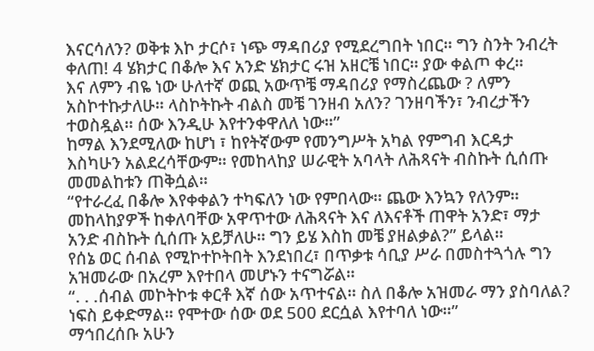እናርሳለን? ወቅቱ እኮ ታርሶ፣ ነጭ ማዳበሪያ የሚደረግበት ነበር። ግን ስንት ንብረት ቀለጠ! 4 ሄክታር በቆሎ እና አንድ ሄክታር ሩዝ አዘርቼ ነበር። ያው ቀልጦ ቀረ።
እና ለምን ብዬ ነው ሁለተኛ ወጪ አውጥቼ ማዳበሪያ የማስረጨው ? ለምን አስኮተኩታለሁ። ላስኮትኩት ብልስ መቼ ገንዘብ አለን? ገንዘባችን፣ ንብረታችን ተወስዷል። ሰው እንዲሁ እየተንቀዋለለ ነው።”
ከማል እንደሚለው ከሆነ ፣ ከየትኛውም የመንግሥት አካል የምግብ እርዳታ እስካሁን አልደረሳቸውም። የመከላከያ ሠራዊት አባላት ለሕጻናት ብስኩት ሲሰጡ መመልከቱን ጠቅሷል።
“የተራረፈ በቆሎ እየቀቀልን ተካፍለን ነው የምበላው። ጨው እንኳን የለንም። መከላከያዎች ከቀለባቸው አዋጥተው ለሕጻናት እና ለእናቶች ጠዋት አንድ፣ ማታ አንድ ብስኩት ሲሰጡ አይቻለሁ። ግን ይሄ እስከ መቼ ያዘልቃል?” ይላል።
የሰኔ ወር ሰብል የሚኮተኮትበት እንደነበረ፣ በጥቃቱ ሳቢያ ሥራ በመስተጓጎሉ ግን አዝመራው በአረም እየተበላ መሆኑን ተናግሯል።
“. . .ሰብል መኮትኮቱ ቀርቶ እኛ ሰው አጥተናል። ስለ በቆሎ አዝመራ ማን ያስባለል? ነፍስ ይቀድማል። የሞተው ሰው ወደ 500 ደርሷል እየተባለ ነው።”
ማኅበረሰቡ አሁን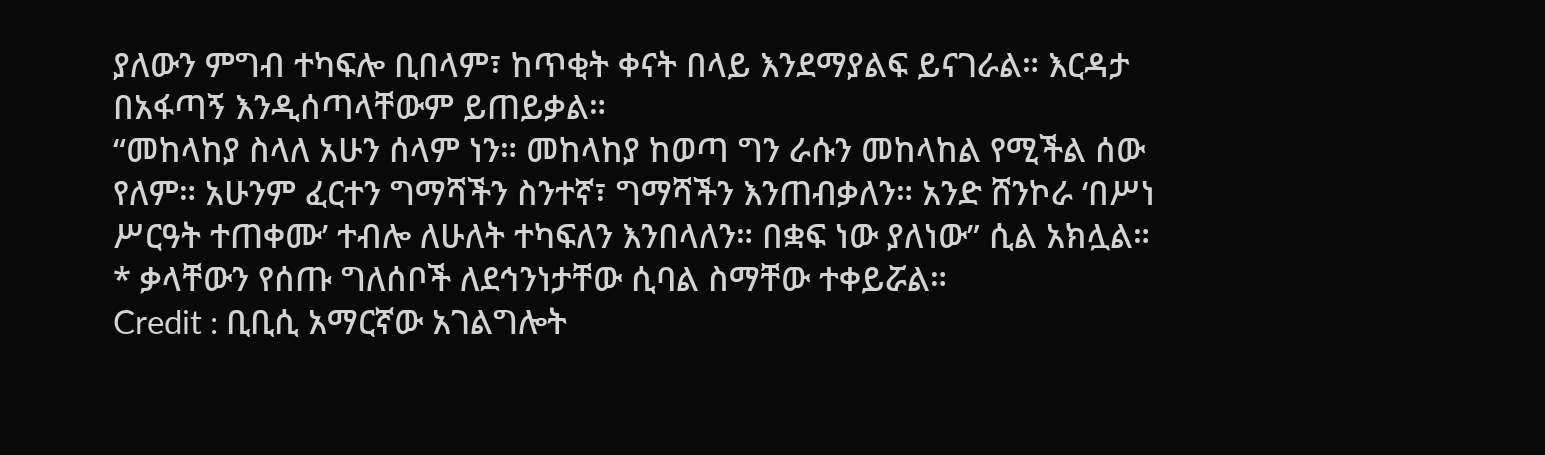ያለውን ምግብ ተካፍሎ ቢበላም፣ ከጥቂት ቀናት በላይ እንደማያልፍ ይናገራል። እርዳታ በአፋጣኝ እንዲሰጣላቸውም ይጠይቃል።
“መከላከያ ስላለ አሁን ሰላም ነን። መከላከያ ከወጣ ግን ራሱን መከላከል የሚችል ሰው የለም። አሁንም ፈርተን ግማሻችን ስንተኛ፣ ግማሻችን እንጠብቃለን። አንድ ሸንኮራ ‘በሥነ ሥርዓት ተጠቀሙ’ ተብሎ ለሁለት ተካፍለን እንበላለን። በቋፍ ነው ያለነው” ሲል አክሏል።
* ቃላቸውን የሰጡ ግለሰቦች ለደኅንነታቸው ሲባል ስማቸው ተቀይሯል።
Credit : ቢቢሲ አማርኛው አገልግሎት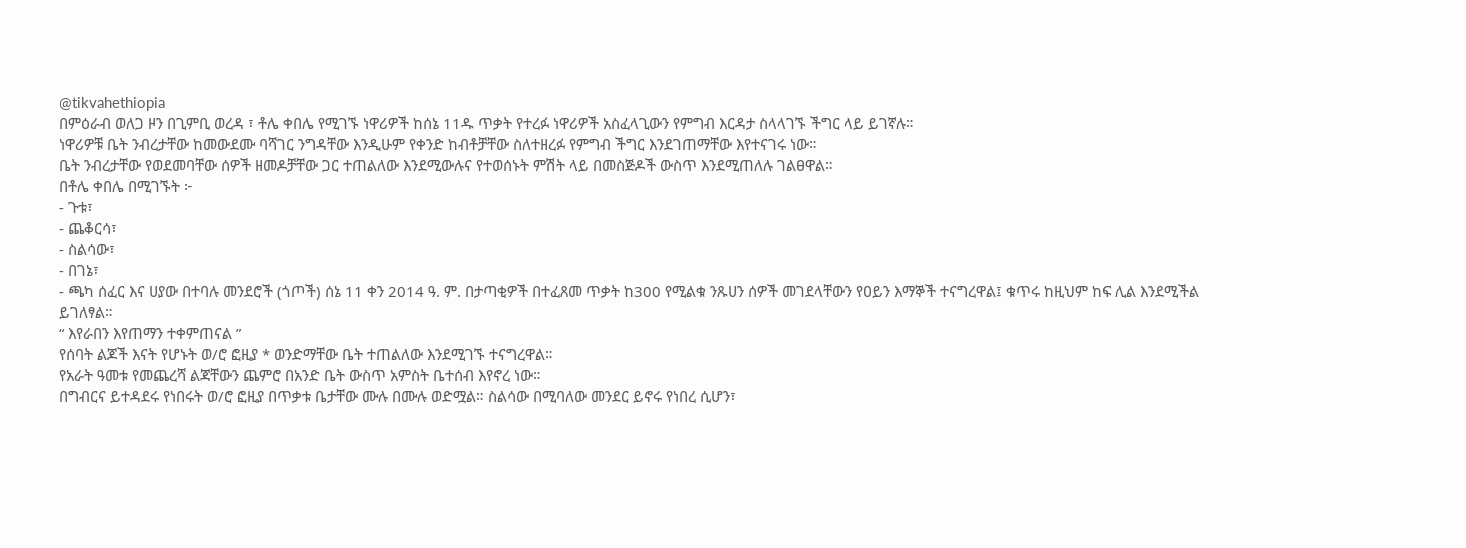@tikvahethiopia
በምዕራብ ወለጋ ዞን በጊምቢ ወረዳ ፣ ቶሌ ቀበሌ የሚገኙ ነዋሪዎች ከሰኔ 11ዱ ጥቃት የተረፉ ነዋሪዎች አስፈላጊውን የምግብ እርዳታ ስላላገኙ ችግር ላይ ይገኛሉ።
ነዋሪዎቹ ቤት ንብረታቸው ከመውደሙ ባሻገር ንግዳቸው እንዲሁም የቀንድ ከብቶቻቸው ስለተዘረፉ የምግብ ችግር እንደገጠማቸው እየተናገሩ ነው።
ቤት ንብረታቸው የወደመባቸው ሰዎች ዘመዶቻቸው ጋር ተጠልለው እንደሚውሉና የተወሰኑት ምሽት ላይ በመስጅዶች ውስጥ እንደሚጠለሉ ገልፀዋል።
በቶሌ ቀበሌ በሚገኙት ፦
- ጉቱ፣
- ጨቆርሳ፣
- ስልሳው፣
- በገኔ፣
- ጫካ ሰፈር እና ሀያው በተባሉ መንደሮች (ጎጦች) ሰኔ 11 ቀን 2014 ዓ. ም. በታጣቂዎች በተፈጸመ ጥቃት ከ300 የሚልቁ ንጹሀን ሰዎች መገደላቸውን የዐይን እማኞች ተናግረዋል፤ ቁጥሩ ከዚህም ከፍ ሊል እንደሚችል ይገለፃል።
“ እየራበን እየጠማን ተቀምጠናል ”
የሰባት ልጆች እናት የሆኑት ወ/ሮ ፎዚያ * ወንድማቸው ቤት ተጠልለው እንደሚገኙ ተናግረዋል።
የአራት ዓመቱ የመጨረሻ ልጃቸውን ጨምሮ በአንድ ቤት ውስጥ አምስት ቤተሰብ እየኖረ ነው።
በግብርና ይተዳደሩ የነበሩት ወ/ሮ ፎዚያ በጥቃቱ ቤታቸው ሙሉ በሙሉ ወድሟል። ስልሳው በሚባለው መንደር ይኖሩ የነበረ ሲሆን፣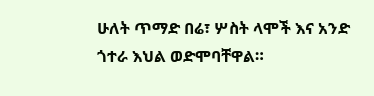ሁለት ጥማድ በሬ፣ ሦስት ላሞች እና አንድ ጎተራ እህል ወድሞባቸዋል።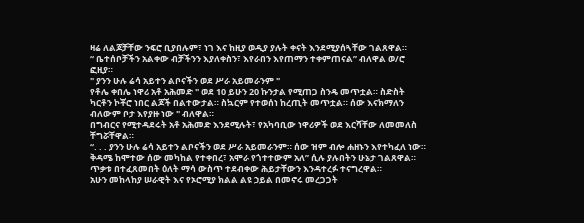ዛሬ ለልጆቻቸው ንፍሮ ቢያበሉም፣ ነገ እና ከዚያ ወዲያ ያሉት ቀናት እንደሚያሰጓቸው ገልጸዋል።
“ ቤተሰቦቻችን አልቀው ብቻችንን እያለቀስን፣ እየራበን እየጠማን ተቀምጠናል” ብለዋል ወ/ሮ ፎዚያ።
" ያንን ሁሉ ሬሳ አይተን ልቦናችን ወደ ሥራ አይመራንም "
የቶሌ ቀበሌ ነዋሪ አቶ አሕመድ " ወደ 10 ይሁን 20 ኩንታል የሚጠጋ ስንዴ መጥቷል። ስድስት ካርቶን ኮቾሮ ነበር ልጆች በልተውታል። ስኳርም የተወሰነ ከረጢት መጥቷል። ሰው እናክማለን ብለውም ቦታ እየያዙ ነው " ብለዋል።
በግብርና የሚተዳደሩት አቶ አሕመድ እንደሚሉት፣ የአካባቢው ነዋሪዎች ወደ እርሻቸው ለመመለስ ቸግሯቸዋል።
“. . . ያንን ሁሉ ሬሳ አይተን ልቦናችን ወደ ሥራ አይመራንም። ሰው ዝም ብሎ ሐዘኑን እየተካፈለ ነው። ቅዳሜ ከሞተው ሰው መካከል የተቀበረ፣ አሞራ የጎተተውም አለ” ሲሉ ያሉበትን ሁኔታ ገልጸዋል።
ጥቃቱ በተፈጸመበት ዕለት ማሳ ውስጥ ተደብቀው ሕይታቸውን እንዳተረፉ ተናግረዋል።
አሁን መከላከያ ሠራዊት እና የኦሮሚያ ክልል ልዩ ኃይል በመኖሩ መረጋጋት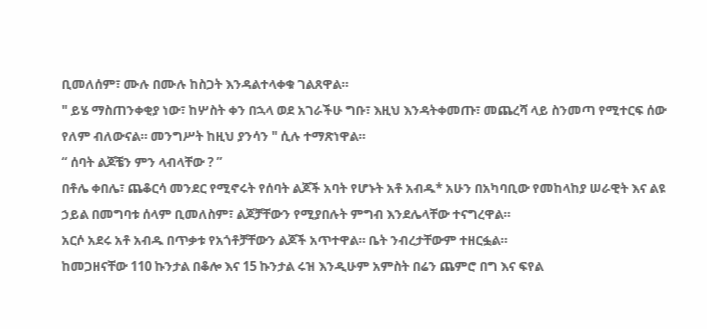ቢመለሰም፣ ሙሉ በሙሉ ከስጋት እንዳልተላቀቁ ገልጸዋል።
" ይሄ ማስጠንቀቂያ ነው፣ ከሦስት ቀን በኋላ ወደ አገራችሁ ግቡ፣ እዚህ እንዳትቀመጡ፣ መጨረሻ ላይ ስንመጣ የሚተርፍ ሰው የለም ብለውናል። መንግሥት ከዚህ ያንሳን " ሲሉ ተማጽነዋል።
“ ሰባት ልጆቼን ምን ላብላቸው ? ”
በቶሌ ቀበሌ፣ ጨቆርሳ መንደር የሚኖሩት የሰባት ልጆች አባት የሆኑት አቶ አብዱ* አሁን በአካባቢው የመከላከያ ሠራዊት እና ልዩ ኃይል በመግባቱ ሰላም ቢመለስም፣ ልጆቻቸውን የሚያበሉት ምግብ እንደሌላቸው ተናግረዋል።
አርሶ አደሩ አቶ አብዱ በጥቃቱ የአጎቶቻቸውን ልጆች አጥተዋል። ቤት ንብረታቸውም ተዘርፏል።
ከመጋዘናቸው 110 ኩንታል በቆሎ እና 15 ኩንታል ሩዝ እንዲሁም አምስት በሬን ጨምሮ በግ እና ፍየል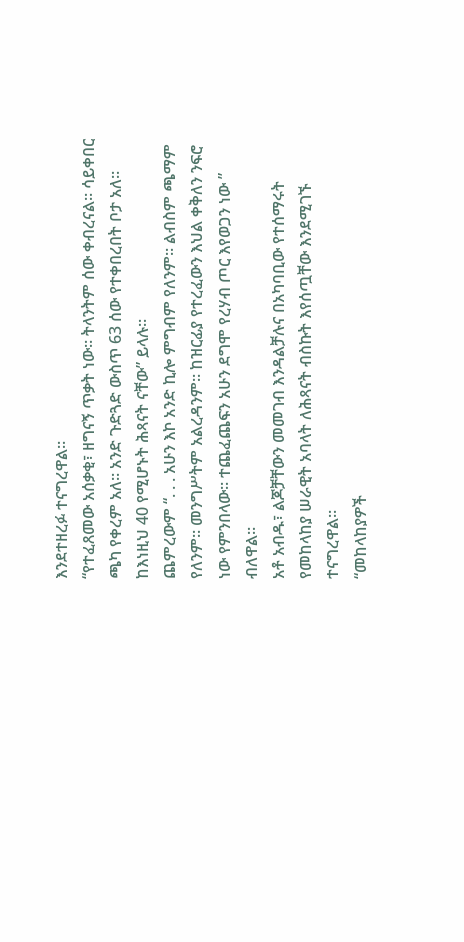እንደተዘረፉ ተናግረዋል።
“የተፈጸመው አሰቃቂ፣ ዘግናኝ ጥቃት ነው። ትላንትም ሰው ቀብረናል። ሳይቀበር ጫካ የቀረም አለ። አንድ ጉድጓድ ውስጥ 63 ሰው የተቀበረበት ቦታ አለ። ከእነዚህ 40 የሚሆኑት ሕጻናት ናቸው” ይላሉ።
ጨምረውም “. . . አሁን እኮ አንድ ኪሎ ምግብም የለንም። ልብስም ጫማም የለንም። መንግሥትም አልረዳንም። ከዝርፊያ የተረፈውን እህል ቀቅለን ንፍሮ ነው የምንበላው። ተጨፈጨፍን አሁን ደግሞ የረሃብ ጦር እየወጋን ነው ” ብለዋል።
አቶ አብዱ፣ ልጆቻቸውን መመገብ እንዳልቻሉና በአካባቢው የተሰማሩት የመከላከያ ሠራዊት አባላት ለሕጻናት ብስኩት እየሰጧቸው እንደሚገኙ ተናግረዋል።
“መከላከያዎች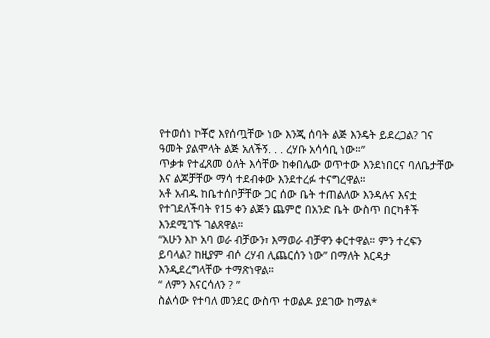የተወሰነ ኮቾሮ እየሰጧቸው ነው እንጂ ሰባት ልጅ እንዴት ይደረጋል? ገና ዓመት ያልሞላት ልጅ አለችኝ. . . ረሃቡ አሳሳቢ ነው።”
ጥቃቱ የተፈጸመ ዕለት እሳቸው ከቀበሌው ወጥተው እንደነበርና ባለቤታቸው እና ልጆቻቸው ማሳ ተደብቀው እንደተረፉ ተናግረዋል።
አቶ አብዱ ከቤተሰቦቻቸው ጋር ሰው ቤት ተጠልለው እንዳሉና እናቷ የተገደለችባት የ15 ቀን ልጅን ጨምሮ በአንድ ቤት ውስጥ በርካቶች እንደሚገኙ ገልጸዋል።
“አሁን እኮ አባ ወራ ብቻውን፣ እማወራ ብቻዋን ቀርተዋል። ምን ተረፍን ይባላል? ከዚያም ብሶ ረሃብ ሊጨርሰን ነው” በማለት እርዳታ እንዲደረግላቸው ተማጽነዋል።
“ ለምን እናርሳለን ? ”
ስልሳው የተባለ መንደር ውስጥ ተወልዶ ያደገው ከማል*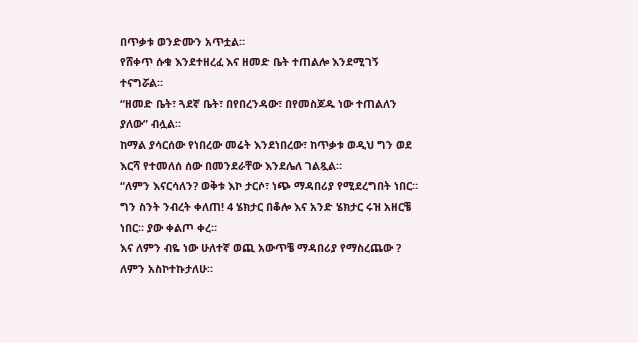በጥቃቱ ወንድሙን አጥቷል።
የሸቀጥ ሱቁ እንደተዘረፈ እና ዘመድ ቤት ተጠልሎ እንደሚገኝ ተናግሯል።
“ዘመድ ቤት፣ ጓደኛ ቤት፣ በየበረንዳው፣ በየመስጆዱ ነው ተጠልለን ያለው” ብሏል።
ከማል ያሳርሰው የነበረው መሬት እንደነበረው፣ ከጥቃቱ ወዲህ ግን ወደ እርሻ የተመለሰ ሰው በመንደራቸው እንደሌለ ገልጿል።
“ለምን እናርሳለን? ወቅቱ እኮ ታርሶ፣ ነጭ ማዳበሪያ የሚደረግበት ነበር። ግን ስንት ንብረት ቀለጠ! 4 ሄክታር በቆሎ እና አንድ ሄክታር ሩዝ አዘርቼ ነበር። ያው ቀልጦ ቀረ።
እና ለምን ብዬ ነው ሁለተኛ ወጪ አውጥቼ ማዳበሪያ የማስረጨው ? ለምን አስኮተኩታለሁ።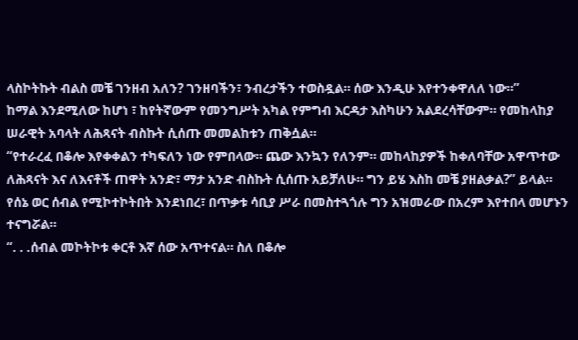ላስኮትኩት ብልስ መቼ ገንዘብ አለን? ገንዘባችን፣ ንብረታችን ተወስዷል። ሰው እንዲሁ እየተንቀዋለለ ነው።”
ከማል እንደሚለው ከሆነ ፣ ከየትኛውም የመንግሥት አካል የምግብ እርዳታ እስካሁን አልደረሳቸውም። የመከላከያ ሠራዊት አባላት ለሕጻናት ብስኩት ሲሰጡ መመልከቱን ጠቅሷል።
“የተራረፈ በቆሎ እየቀቀልን ተካፍለን ነው የምበላው። ጨው እንኳን የለንም። መከላከያዎች ከቀለባቸው አዋጥተው ለሕጻናት እና ለእናቶች ጠዋት አንድ፣ ማታ አንድ ብስኩት ሲሰጡ አይቻለሁ። ግን ይሄ እስከ መቼ ያዘልቃል?” ይላል።
የሰኔ ወር ሰብል የሚኮተኮትበት እንደነበረ፣ በጥቃቱ ሳቢያ ሥራ በመስተጓጎሉ ግን አዝመራው በአረም እየተበላ መሆኑን ተናግሯል።
“. . .ሰብል መኮትኮቱ ቀርቶ እኛ ሰው አጥተናል። ስለ በቆሎ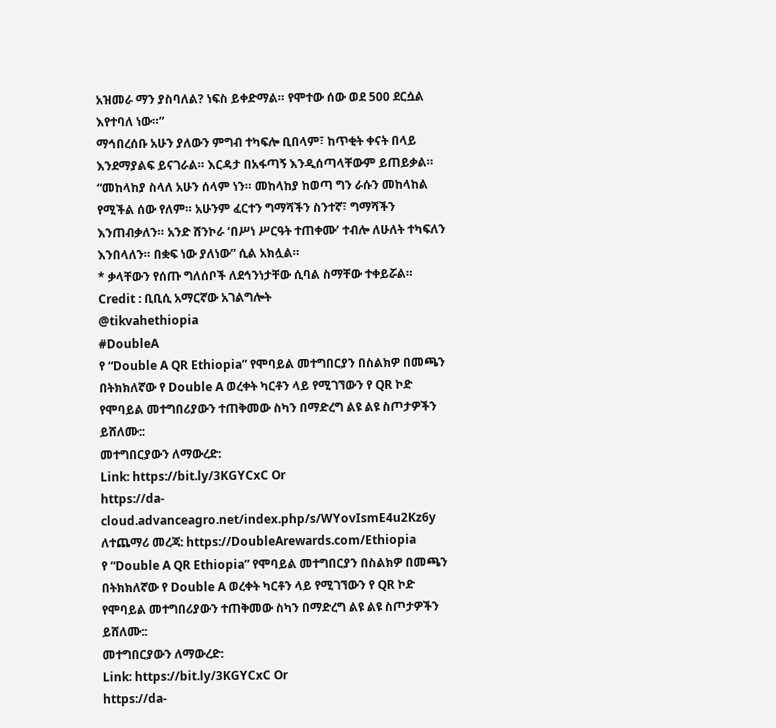አዝመራ ማን ያስባለል? ነፍስ ይቀድማል። የሞተው ሰው ወደ 500 ደርሷል እየተባለ ነው።”
ማኅበረሰቡ አሁን ያለውን ምግብ ተካፍሎ ቢበላም፣ ከጥቂት ቀናት በላይ እንደማያልፍ ይናገራል። እርዳታ በአፋጣኝ እንዲሰጣላቸውም ይጠይቃል።
“መከላከያ ስላለ አሁን ሰላም ነን። መከላከያ ከወጣ ግን ራሱን መከላከል የሚችል ሰው የለም። አሁንም ፈርተን ግማሻችን ስንተኛ፣ ግማሻችን እንጠብቃለን። አንድ ሸንኮራ ‘በሥነ ሥርዓት ተጠቀሙ’ ተብሎ ለሁለት ተካፍለን እንበላለን። በቋፍ ነው ያለነው” ሲል አክሏል።
* ቃላቸውን የሰጡ ግለሰቦች ለደኅንነታቸው ሲባል ስማቸው ተቀይሯል።
Credit : ቢቢሲ አማርኛው አገልግሎት
@tikvahethiopia
#DoubleA
የ “Double A QR Ethiopia” የሞባይል መተግበርያን በስልክዎ በመጫን በትክክለኛው የ Double A ወረቀት ካርቶን ላይ የሚገኘውን የ QR ኮድ የሞባይል መተግበሪያውን ተጠቅመው ስካን በማድረግ ልዩ ልዩ ስጦታዎችን ይሸለሙ::
መተግበርያውን ለማውረድ:
Link: https://bit.ly/3KGYCxC Or
https://da-cloud.advanceagro.net/index.php/s/WYovIsmE4u2Kz6y
ለተጨማሪ መረጃ: https://DoubleArewards.com/Ethiopia
የ “Double A QR Ethiopia” የሞባይል መተግበርያን በስልክዎ በመጫን በትክክለኛው የ Double A ወረቀት ካርቶን ላይ የሚገኘውን የ QR ኮድ የሞባይል መተግበሪያውን ተጠቅመው ስካን በማድረግ ልዩ ልዩ ስጦታዎችን ይሸለሙ::
መተግበርያውን ለማውረድ:
Link: https://bit.ly/3KGYCxC Or
https://da-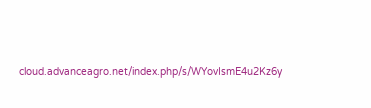cloud.advanceagro.net/index.php/s/WYovIsmE4u2Kz6y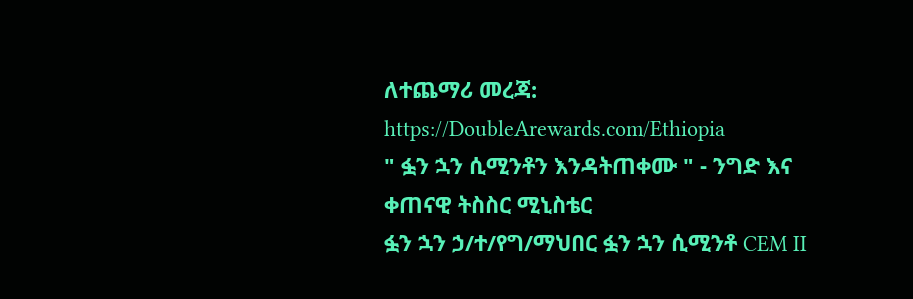ለተጨማሪ መረጃ: https://DoubleArewards.com/Ethiopia
" ፏን ኋን ሲሚንቶን እንዳትጠቀሙ " - ንግድ እና ቀጠናዊ ትስስር ሚኒስቴር
ፏን ኋን ኃ/ተ/የግ/ማህበር ፏን ኋን ሲሚንቶ CEM II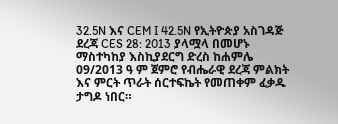32.5N እና CEM I 42.5N የኢትዮጵያ አስገዳጅ ደረጃ CES 28: 2013 ያላሟላ በመሆኑ ማስተካከያ እስኪያደርግ ድረስ ከሐምሌ 09/2013 ዓ ም ጀምሮ የብሔራዊ ደረጃ ምልክት እና ምርት ጥራት ሰርተፍኬት የመጠቀም ፈቃዱ ታግዶ ነበር።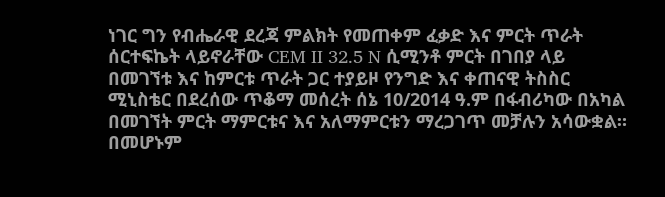ነገር ግን የብሔራዊ ደረጃ ምልክት የመጠቀም ፈቃድ እና ምርት ጥራት ሰርተፍኬት ላይኖራቸው CEM II 32.5 N ሲሚንቶ ምርት በገበያ ላይ በመገኘቱ እና ከምርቱ ጥራት ጋር ተያይዞ የንግድ እና ቀጠናዊ ትስስር ሚኒስቴር በደረሰው ጥቆማ መሰረት ሰኔ 10/2014 ዓ.ም በፋብሪካው በአካል በመገኘት ምርት ማምርቱና እና አለማምርቱን ማረጋገጥ መቻሉን አሳውቋል።
በመሆኑም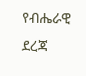የብሔራዊ ደረጃ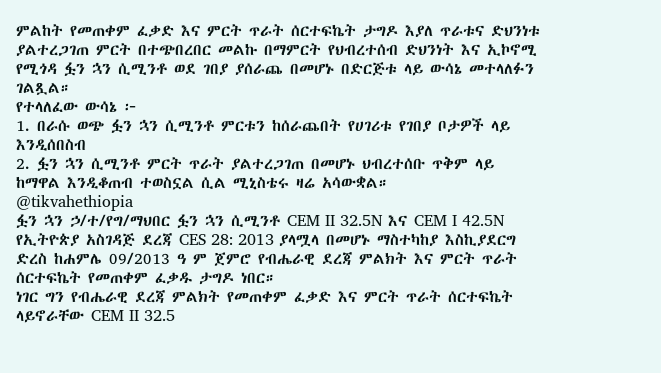ምልከት የመጠቀም ፈቃድ እና ምርት ጥራት ሰርተፍኬት ታግዶ እያለ ጥራቱና ድህንነቱ ያልተረጋገጠ ምርት በተጭበረበር መልኩ በማምርት የህብረተሰብ ድህንነት እና ኢኮኖሚ የሚጎዳ ፏን ኋን ሲሚንቶ ወደ ገበያ ያሰራጨ በመሆኑ በድርጅቱ ላይ ውሳኔ መተላለፉን ገልጿል።
የተላለፈው ውሳኔ ፦
1. በራሱ ወጭ ፏን ኋን ሲሚንቶ ምርቱን ከሰራጨበት የሀገሪቱ የገበያ ቦታዎች ላይ እንዲሰበስብ
2. ፏን ኋን ሲሚንቶ ምርት ጥራት ያልተረጋገጠ በመሆኑ ህብረተሰቡ ጥቅም ላይ ከማዋል እንዲቆጠብ ተወስኗል ሲል ሚኒስቴሩ ዛሬ አሳውቋል።
@tikvahethiopia
ፏን ኋን ኃ/ተ/የግ/ማህበር ፏን ኋን ሲሚንቶ CEM II 32.5N እና CEM I 42.5N የኢትዮጵያ አስገዳጅ ደረጃ CES 28: 2013 ያላሟላ በመሆኑ ማስተካከያ እስኪያደርግ ድረስ ከሐምሌ 09/2013 ዓ ም ጀምሮ የብሔራዊ ደረጃ ምልክት እና ምርት ጥራት ሰርተፍኬት የመጠቀም ፈቃዱ ታግዶ ነበር።
ነገር ግን የብሔራዊ ደረጃ ምልክት የመጠቀም ፈቃድ እና ምርት ጥራት ሰርተፍኬት ላይኖራቸው CEM II 32.5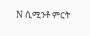N ሲሚንቶ ምርት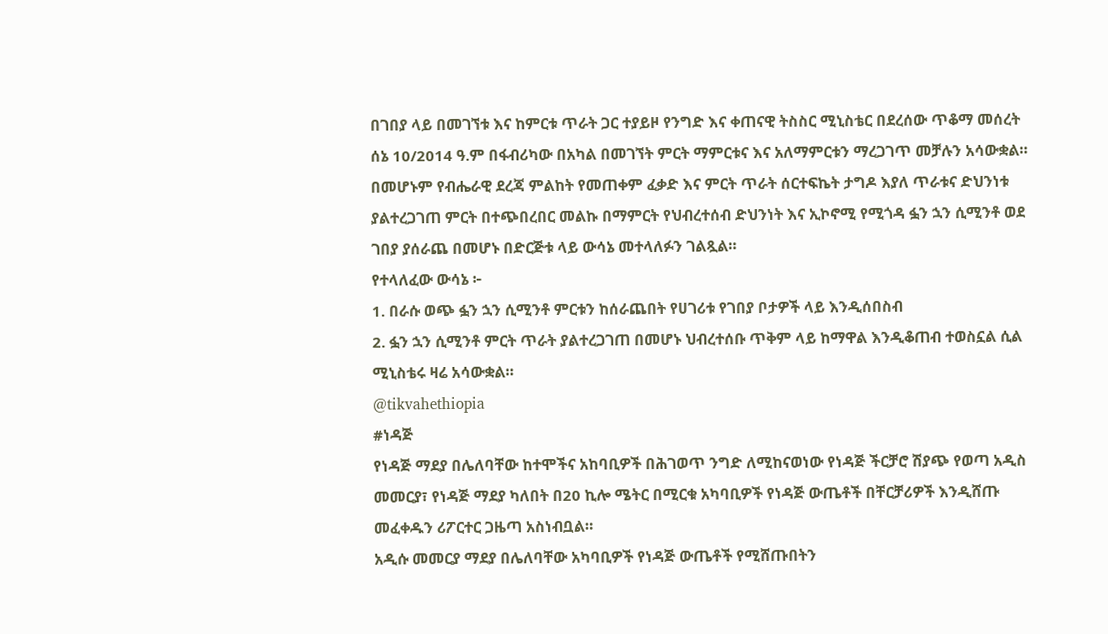በገበያ ላይ በመገኘቱ እና ከምርቱ ጥራት ጋር ተያይዞ የንግድ እና ቀጠናዊ ትስስር ሚኒስቴር በደረሰው ጥቆማ መሰረት ሰኔ 10/2014 ዓ.ም በፋብሪካው በአካል በመገኘት ምርት ማምርቱና እና አለማምርቱን ማረጋገጥ መቻሉን አሳውቋል።
በመሆኑም የብሔራዊ ደረጃ ምልከት የመጠቀም ፈቃድ እና ምርት ጥራት ሰርተፍኬት ታግዶ እያለ ጥራቱና ድህንነቱ ያልተረጋገጠ ምርት በተጭበረበር መልኩ በማምርት የህብረተሰብ ድህንነት እና ኢኮኖሚ የሚጎዳ ፏን ኋን ሲሚንቶ ወደ ገበያ ያሰራጨ በመሆኑ በድርጅቱ ላይ ውሳኔ መተላለፉን ገልጿል።
የተላለፈው ውሳኔ ፦
1. በራሱ ወጭ ፏን ኋን ሲሚንቶ ምርቱን ከሰራጨበት የሀገሪቱ የገበያ ቦታዎች ላይ እንዲሰበስብ
2. ፏን ኋን ሲሚንቶ ምርት ጥራት ያልተረጋገጠ በመሆኑ ህብረተሰቡ ጥቅም ላይ ከማዋል እንዲቆጠብ ተወስኗል ሲል ሚኒስቴሩ ዛሬ አሳውቋል።
@tikvahethiopia
#ነዳጅ
የነዳጅ ማደያ በሌለባቸው ከተሞችና አከባቢዎች በሕገወጥ ንግድ ለሚከናወነው የነዳጅ ችርቻሮ ሽያጭ የወጣ አዲስ መመርያ፣ የነዳጅ ማደያ ካለበት በ20 ኪሎ ሜትር በሚርቁ አካባቢዎች የነዳጅ ውጤቶች በቸርቻሪዎች እንዲሸጡ መፈቀዱን ሪፖርተር ጋዜጣ አስነብቧል።
አዲሱ መመርያ ማደያ በሌለባቸው አካባቢዎች የነዳጅ ውጤቶች የሚሸጡበትን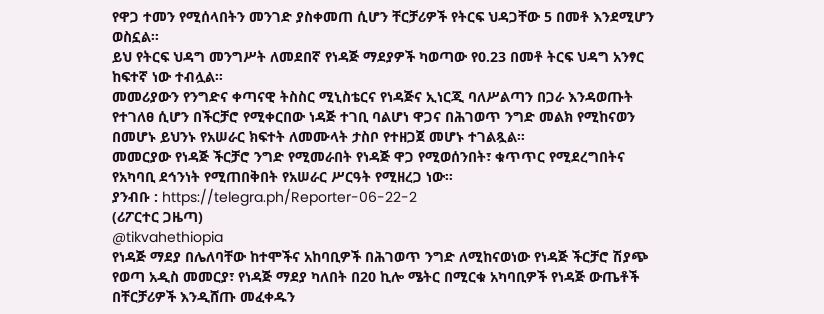የዋጋ ተመን የሚሰላበትን መንገድ ያስቀመጠ ሲሆን ቸርቻሪዎች የትርፍ ህዳጋቸው 5 በመቶ እንደሚሆን ወስኗል፡፡
ይህ የትርፍ ህዳግ መንግሥት ለመደበኛ የነዳጅ ማደያዎች ካወጣው የ0.23 በመቶ ትርፍ ህዳግ አንፃር ከፍተኛ ነው ተብሏል፡፡
መመሪያውን የንግድና ቀጣናዊ ትስስር ሚኒስቴርና የነዳጅና ኢነርጂ ባለሥልጣን በጋራ እንዳወጡት የተገለፀ ሲሆን በችርቻሮ የሚቀርበው ነዳጅ ተገቢ ባልሆነ ዋጋና በሕገወጥ ንግድ መልክ የሚከናወን በመሆኑ ይህንኑ የአሠራር ክፍተት ለመሙላት ታስቦ የተዘጋጀ መሆኑ ተገልጿል፡፡
መመርያው የነዳጅ ችርቻሮ ንግድ የሚመራበት የነዳጅ ዋጋ የሚወሰንበት፣ ቁጥጥር የሚደረግበትና የአካባቢ ደኅንነት የሚጠበቅበት የአሠራር ሥርዓት የሚዘረጋ ነው፡፡
ያንብቡ : https://telegra.ph/Reporter-06-22-2
(ሪፖርተር ጋዜጣ)
@tikvahethiopia
የነዳጅ ማደያ በሌለባቸው ከተሞችና አከባቢዎች በሕገወጥ ንግድ ለሚከናወነው የነዳጅ ችርቻሮ ሽያጭ የወጣ አዲስ መመርያ፣ የነዳጅ ማደያ ካለበት በ20 ኪሎ ሜትር በሚርቁ አካባቢዎች የነዳጅ ውጤቶች በቸርቻሪዎች እንዲሸጡ መፈቀዱን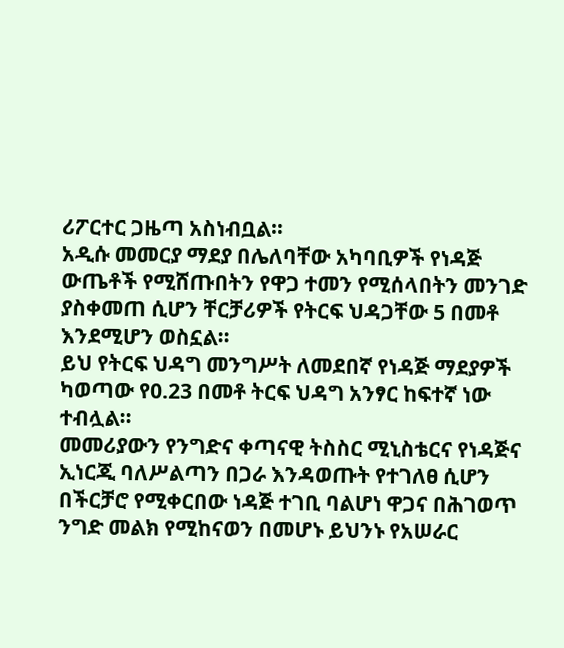ሪፖርተር ጋዜጣ አስነብቧል።
አዲሱ መመርያ ማደያ በሌለባቸው አካባቢዎች የነዳጅ ውጤቶች የሚሸጡበትን የዋጋ ተመን የሚሰላበትን መንገድ ያስቀመጠ ሲሆን ቸርቻሪዎች የትርፍ ህዳጋቸው 5 በመቶ እንደሚሆን ወስኗል፡፡
ይህ የትርፍ ህዳግ መንግሥት ለመደበኛ የነዳጅ ማደያዎች ካወጣው የ0.23 በመቶ ትርፍ ህዳግ አንፃር ከፍተኛ ነው ተብሏል፡፡
መመሪያውን የንግድና ቀጣናዊ ትስስር ሚኒስቴርና የነዳጅና ኢነርጂ ባለሥልጣን በጋራ እንዳወጡት የተገለፀ ሲሆን በችርቻሮ የሚቀርበው ነዳጅ ተገቢ ባልሆነ ዋጋና በሕገወጥ ንግድ መልክ የሚከናወን በመሆኑ ይህንኑ የአሠራር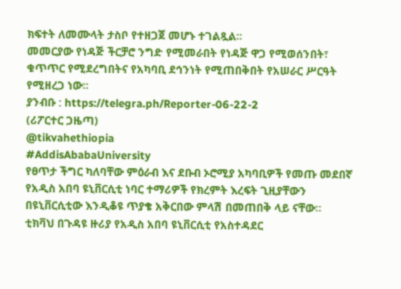ክፍተት ለመሙላት ታስቦ የተዘጋጀ መሆኑ ተገልጿል፡፡
መመርያው የነዳጅ ችርቻሮ ንግድ የሚመራበት የነዳጅ ዋጋ የሚወሰንበት፣ ቁጥጥር የሚደረግበትና የአካባቢ ደኅንነት የሚጠበቅበት የአሠራር ሥርዓት የሚዘረጋ ነው፡፡
ያንብቡ : https://telegra.ph/Reporter-06-22-2
(ሪፖርተር ጋዜጣ)
@tikvahethiopia
#AddisAbabaUniversity
የፀጥታ ችግር ካለባቸው ምዕራብ እና ደቡብ ኦሮሚያ አካባቢዎች የመጡ መደበኛ የአዲስ አበባ ዩኒቨርሲቲ ነባር ተማሪዎች የክረምት እረፍት ጊዚያቸውን በዩኒቨርሲቲው እንዲቆዩ ጥያቄ አቅርበው ምላሽ በመጠበቅ ላይ ናቸው።
ቲክቫህ በጉዳዩ ዙሪያ የአዲስ አበባ ዩኒቨርሲቲ የአስተዳደር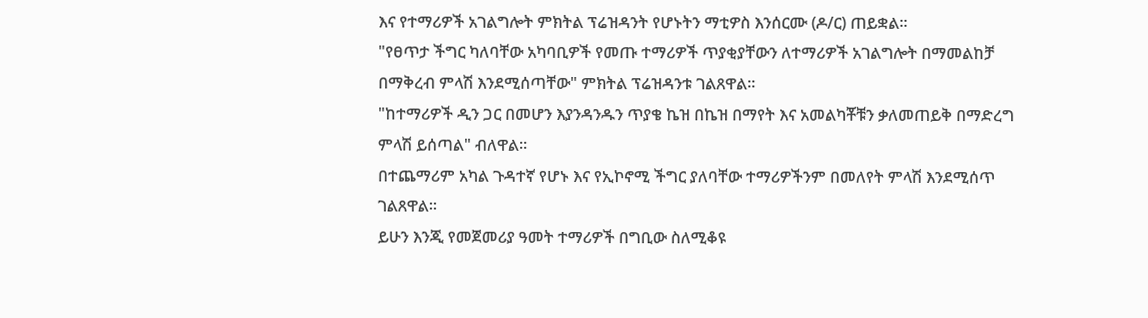እና የተማሪዎች አገልግሎት ምክትል ፕሬዝዳንት የሆኑትን ማቲዎስ እንሰርሙ (ዶ/ር) ጠይቋል።
"የፀጥታ ችግር ካለባቸው አካባቢዎች የመጡ ተማሪዎች ጥያቂያቸውን ለተማሪዎች አገልግሎት በማመልከቻ በማቅረብ ምላሽ እንደሚሰጣቸው" ምክትል ፕሬዝዳንቱ ገልጸዋል።
"ከተማሪዎች ዲን ጋር በመሆን እያንዳንዱን ጥያቄ ኬዝ በኬዝ በማየት እና አመልካቾቹን ቃለመጠይቅ በማድረግ ምላሽ ይሰጣል" ብለዋል።
በተጨማሪም አካል ጉዳተኛ የሆኑ እና የኢኮኖሚ ችግር ያለባቸው ተማሪዎችንም በመለየት ምላሽ እንደሚሰጥ ገልጸዋል።
ይሁን እንጂ የመጀመሪያ ዓመት ተማሪዎች በግቢው ስለሚቆዩ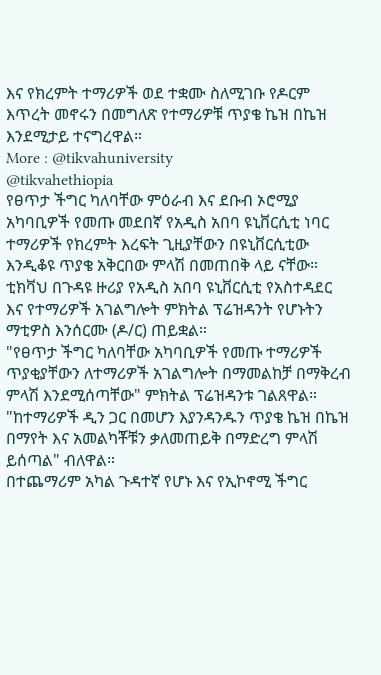እና የክረምት ተማሪዎች ወደ ተቋሙ ስለሚገቡ የዶርም እጥረት መኖሩን በመግለጽ የተማሪዎቹ ጥያቄ ኬዝ በኬዝ እንደሚታይ ተናግረዋል።
More : @tikvahuniversity
@tikvahethiopia
የፀጥታ ችግር ካለባቸው ምዕራብ እና ደቡብ ኦሮሚያ አካባቢዎች የመጡ መደበኛ የአዲስ አበባ ዩኒቨርሲቲ ነባር ተማሪዎች የክረምት እረፍት ጊዚያቸውን በዩኒቨርሲቲው እንዲቆዩ ጥያቄ አቅርበው ምላሽ በመጠበቅ ላይ ናቸው።
ቲክቫህ በጉዳዩ ዙሪያ የአዲስ አበባ ዩኒቨርሲቲ የአስተዳደር እና የተማሪዎች አገልግሎት ምክትል ፕሬዝዳንት የሆኑትን ማቲዎስ እንሰርሙ (ዶ/ር) ጠይቋል።
"የፀጥታ ችግር ካለባቸው አካባቢዎች የመጡ ተማሪዎች ጥያቂያቸውን ለተማሪዎች አገልግሎት በማመልከቻ በማቅረብ ምላሽ እንደሚሰጣቸው" ምክትል ፕሬዝዳንቱ ገልጸዋል።
"ከተማሪዎች ዲን ጋር በመሆን እያንዳንዱን ጥያቄ ኬዝ በኬዝ በማየት እና አመልካቾቹን ቃለመጠይቅ በማድረግ ምላሽ ይሰጣል" ብለዋል።
በተጨማሪም አካል ጉዳተኛ የሆኑ እና የኢኮኖሚ ችግር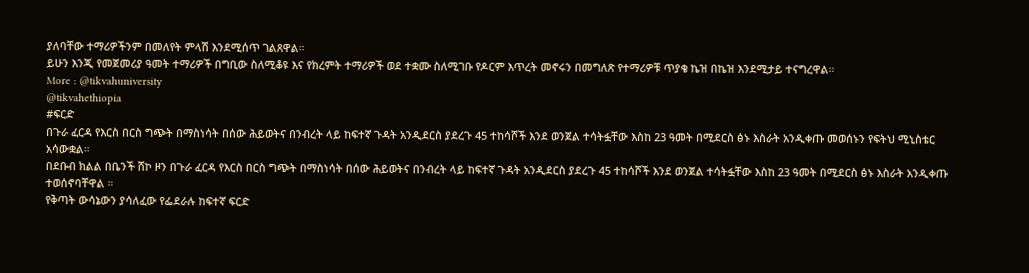ያለባቸው ተማሪዎችንም በመለየት ምላሽ እንደሚሰጥ ገልጸዋል።
ይሁን እንጂ የመጀመሪያ ዓመት ተማሪዎች በግቢው ስለሚቆዩ እና የክረምት ተማሪዎች ወደ ተቋሙ ስለሚገቡ የዶርም እጥረት መኖሩን በመግለጽ የተማሪዎቹ ጥያቄ ኬዝ በኬዝ እንደሚታይ ተናግረዋል።
More : @tikvahuniversity
@tikvahethiopia
#ፍርድ
በጉራ ፈርዳ የእርስ በርስ ግጭት በማስነሳት በሰው ሕይወትና በንብረት ላይ ከፍተኛ ጉዳት አንዲደርስ ያደረጉ 45 ተከሳሾች እንደ ወንጀል ተሳትፏቸው እስከ 23 ዓመት በሚደርስ ፅኑ እስራት አንዲቀጡ መወሰኑን የፍትህ ሚኒስቴር አሳውቋል።
በደቡብ ክልል በቤንች ሸኮ ዞን በጉራ ፈርዳ የእርስ በርስ ግጭት በማስነሳት በሰው ሕይወትና በንብረት ላይ ከፍተኛ ጉዳት አንዲደርስ ያደረጉ 45 ተከሳሾች እንደ ወንጀል ተሳትፏቸው እስከ 23 ዓመት በሚደርስ ፅኑ እስራት አንዲቀጡ ተወሰኖባቸዋል ።
የቅጣት ውሳኔውን ያሳለፈው የፌደራሉ ከፍተኛ ፍርድ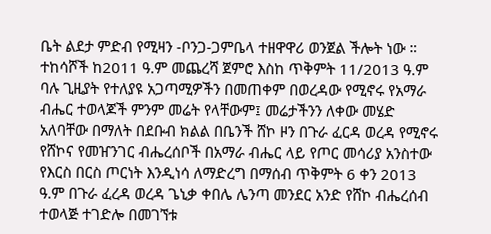ቤት ልደታ ምድብ የሚዛን -ቦንጋ-ጋምቤላ ተዘዋዋሪ ወንጀል ችሎት ነው ።
ተከሳሾች ከ2011 ዓ.ም መጨረሻ ጀምሮ እስከ ጥቅምት 11/2013 ዓ.ም ባሉ ጊዚያት የተለያዩ አጋጣሚዎችን በመጠቀም በወረዳው የሚኖሩ የአማራ ብሔር ተወላጆች ምንም መሬት የላቸውም፤ መሬታችንን ለቀው መሄድ አለባቸው በማለት በደቡብ ክልል በቤንች ሸኮ ዞን በጉራ ፈርዳ ወረዳ የሚኖሩ የሸኮና የመዠንገር ብሔረሰቦች በአማራ ብሔር ላይ የጦር መሳሪያ አንስተው የእርስ በርስ ጦርነት እንዲነሳ ለማድረግ በማሰብ ጥቅምት 6 ቀን 2013 ዓ.ም በጉራ ፈረዳ ወረዳ ጌኒቃ ቀበሌ ሌንጣ መንደር አንድ የሸኮ ብሔረሰብ ተወላጅ ተገድሎ በመገኘቱ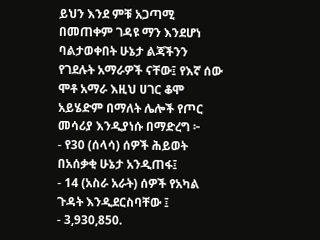ይህን እንደ ምቹ አጋጣሚ በመጠቀም ገዳዩ ማን እንደሆነ ባልታወቀበት ሁኔታ ልጃችንን የገደሉት አማራዎች ናቸው፤ የእኛ ሰው ሞቶ አማራ እዚህ ሀገር ቆሞ አይሄድም በማለት ሌሎች የጦር መሳሪያ እንዲያነሱ በማድረግ ፦
- የ30 (ሰላሳ) ሰዎች ሕይወት በአሰቃቂ ሁኔታ አንዲጠፋ፤
- 14 (አስራ አራት) ሰዎች የአካል ጉዳት እንዲደርስባቸው ፤
- 3,930,850.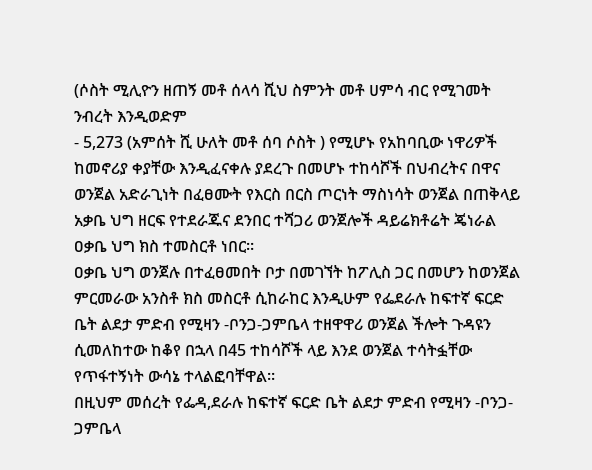(ሶስት ሚሊዮን ዘጠኝ መቶ ሰላሳ ሺህ ስምንት መቶ ሀምሳ ብር የሚገመት ንብረት እንዲወድም
- 5,273 (አምሰት ሺ ሁለት መቶ ሰባ ሶስት ) የሚሆኑ የአከባቢው ነዋሪዎች ከመኖሪያ ቀያቸው እንዲፈናቀሉ ያደረጉ በመሆኑ ተከሳሾች በህብረትና በዋና ወንጀል አድራጊነት በፈፀሙት የእርስ በርስ ጦርነት ማስነሳት ወንጀል በጠቅላይ አቃቤ ህግ ዘርፍ የተደራጁና ደንበር ተሻጋሪ ወንጀሎች ዳይሬክቶሬት ጄነራል ዐቃቤ ህግ ክስ ተመስርቶ ነበር።
ዐቃቤ ህግ ወንጀሉ በተፈፀመበት ቦታ በመገኘት ከፖሊስ ጋር በመሆን ከወንጀል ምርመራው አንስቶ ክስ መስርቶ ሲከራከር እንዲሁም የፌደራሉ ከፍተኛ ፍርድ ቤት ልደታ ምድብ የሚዛን -ቦንጋ-ጋምቤላ ተዘዋዋሪ ወንጀል ችሎት ጉዳዩን ሲመለከተው ከቆየ በኋላ በ45 ተከሳሾች ላይ እንደ ወንጀል ተሳትፏቸው የጥፋተኝነት ውሳኔ ተላልፎባቸዋል።
በዚህም መሰረት የፌዳ,ደራሉ ከፍተኛ ፍርድ ቤት ልደታ ምድብ የሚዛን -ቦንጋ-ጋምቤላ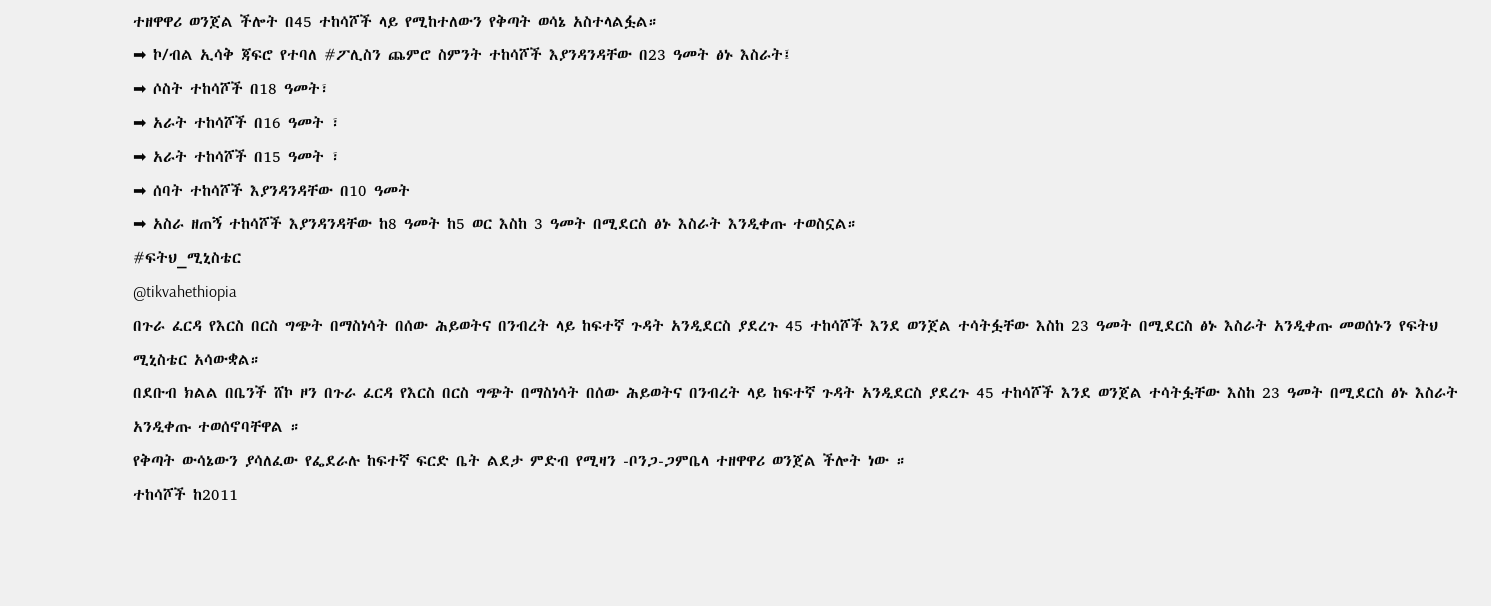ተዘዋዋሪ ወንጀል ችሎት በ45 ተከሳሾች ላይ የሚከተለውን የቅጣት ወሳኔ አስተላልፏል።
➡ ኮ/ብል ኢሳቅ ጃፍሮ የተባለ #ፖሊስን ጨምሮ ስምንት ተከሳሾች እያንዳንዳቸው በ23 ዓመት ፅኑ እስራት፤
➡ ሶስት ተከሳሾች በ18 ዓመት፣
➡ አራት ተከሳሾች በ16 ዓመት ፣
➡ አራት ተከሳሾች በ15 ዓመት ፣
➡ ሰባት ተከሳሾች እያንዳንዳቸው በ10 ዓመት
➡ አስራ ዘጠኝ ተከሳሾች እያንዳንዳቸው ከ8 ዓመት ከ5 ወር እስከ 3 ዓመት በሚደርስ ፅኑ እስራት እንዲቀጡ ተወስኗል።
#ፍትህ_ሚኒስቴር
@tikvahethiopia
በጉራ ፈርዳ የእርስ በርስ ግጭት በማስነሳት በሰው ሕይወትና በንብረት ላይ ከፍተኛ ጉዳት አንዲደርስ ያደረጉ 45 ተከሳሾች እንደ ወንጀል ተሳትፏቸው እስከ 23 ዓመት በሚደርስ ፅኑ እስራት አንዲቀጡ መወሰኑን የፍትህ ሚኒስቴር አሳውቋል።
በደቡብ ክልል በቤንች ሸኮ ዞን በጉራ ፈርዳ የእርስ በርስ ግጭት በማስነሳት በሰው ሕይወትና በንብረት ላይ ከፍተኛ ጉዳት አንዲደርስ ያደረጉ 45 ተከሳሾች እንደ ወንጀል ተሳትፏቸው እስከ 23 ዓመት በሚደርስ ፅኑ እስራት አንዲቀጡ ተወሰኖባቸዋል ።
የቅጣት ውሳኔውን ያሳለፈው የፌደራሉ ከፍተኛ ፍርድ ቤት ልደታ ምድብ የሚዛን -ቦንጋ-ጋምቤላ ተዘዋዋሪ ወንጀል ችሎት ነው ።
ተከሳሾች ከ2011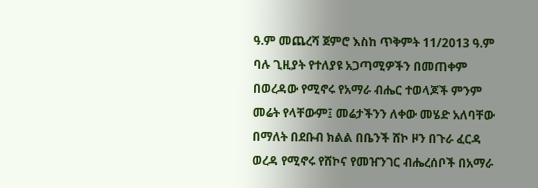ዓ.ም መጨረሻ ጀምሮ እስከ ጥቅምት 11/2013 ዓ.ም ባሉ ጊዚያት የተለያዩ አጋጣሚዎችን በመጠቀም በወረዳው የሚኖሩ የአማራ ብሔር ተወላጆች ምንም መሬት የላቸውም፤ መሬታችንን ለቀው መሄድ አለባቸው በማለት በደቡብ ክልል በቤንች ሸኮ ዞን በጉራ ፈርዳ ወረዳ የሚኖሩ የሸኮና የመዠንገር ብሔረሰቦች በአማራ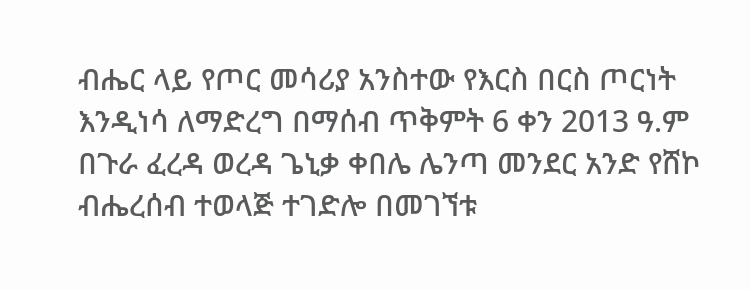ብሔር ላይ የጦር መሳሪያ አንስተው የእርስ በርስ ጦርነት እንዲነሳ ለማድረግ በማሰብ ጥቅምት 6 ቀን 2013 ዓ.ም በጉራ ፈረዳ ወረዳ ጌኒቃ ቀበሌ ሌንጣ መንደር አንድ የሸኮ ብሔረሰብ ተወላጅ ተገድሎ በመገኘቱ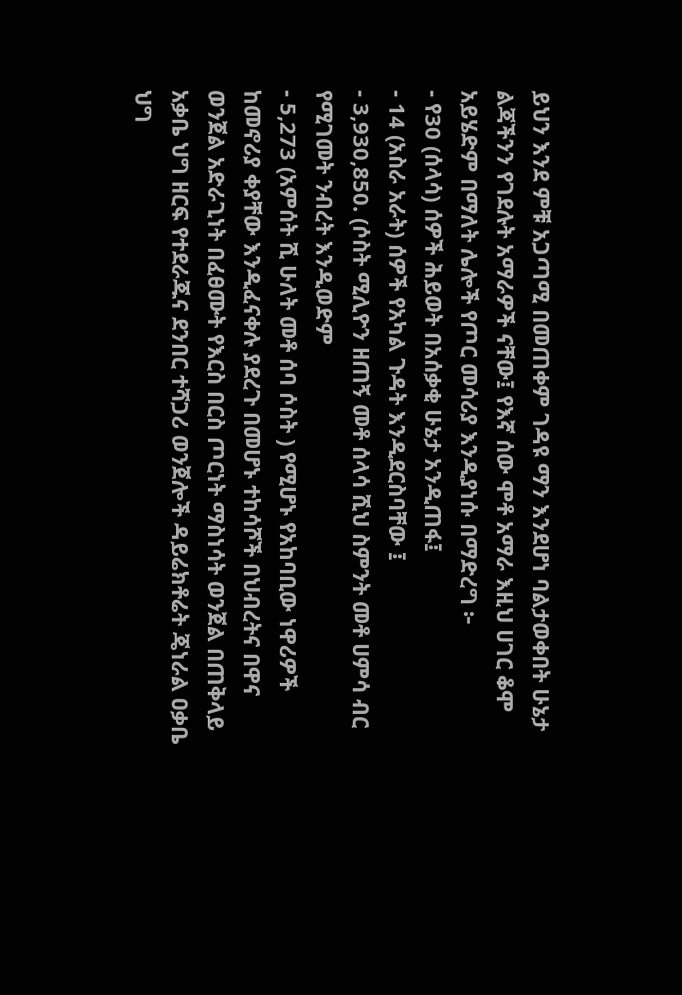ይህን እንደ ምቹ አጋጣሚ በመጠቀም ገዳዩ ማን እንደሆነ ባልታወቀበት ሁኔታ ልጃችንን የገደሉት አማራዎች ናቸው፤ የእኛ ሰው ሞቶ አማራ እዚህ ሀገር ቆሞ አይሄድም በማለት ሌሎች የጦር መሳሪያ እንዲያነሱ በማድረግ ፦
- የ30 (ሰላሳ) ሰዎች ሕይወት በአሰቃቂ ሁኔታ አንዲጠፋ፤
- 14 (አስራ አራት) ሰዎች የአካል ጉዳት እንዲደርስባቸው ፤
- 3,930,850. (ሶስት ሚሊዮን ዘጠኝ መቶ ሰላሳ ሺህ ስምንት መቶ ሀምሳ ብር የሚገመት ንብረት እንዲወድም
- 5,273 (አምሰት ሺ ሁለት መቶ ሰባ ሶስት ) የሚሆኑ የአከባቢው ነዋሪዎች ከመኖሪያ ቀያቸው እንዲፈናቀሉ ያደረጉ በመሆኑ ተከሳሾች በህብረትና በዋና ወንጀል አድራጊነት በፈፀሙት የእርስ በርስ ጦርነት ማስነሳት ወንጀል በጠቅላይ አቃቤ ህግ ዘርፍ የተደራጁና ደንበር ተሻጋሪ ወንጀሎች ዳይሬክቶሬት ጄነራል ዐቃቤ ህግ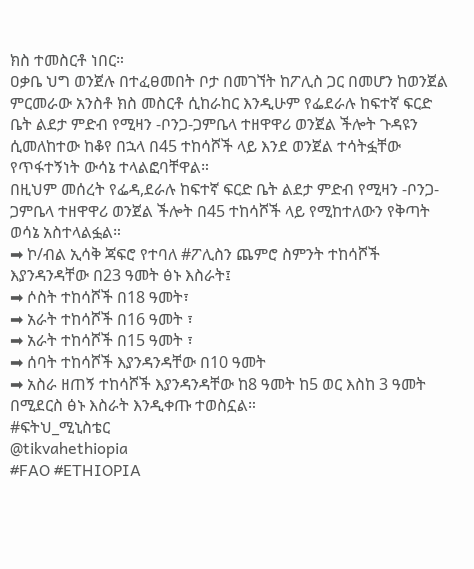ክስ ተመስርቶ ነበር።
ዐቃቤ ህግ ወንጀሉ በተፈፀመበት ቦታ በመገኘት ከፖሊስ ጋር በመሆን ከወንጀል ምርመራው አንስቶ ክስ መስርቶ ሲከራከር እንዲሁም የፌደራሉ ከፍተኛ ፍርድ ቤት ልደታ ምድብ የሚዛን -ቦንጋ-ጋምቤላ ተዘዋዋሪ ወንጀል ችሎት ጉዳዩን ሲመለከተው ከቆየ በኋላ በ45 ተከሳሾች ላይ እንደ ወንጀል ተሳትፏቸው የጥፋተኝነት ውሳኔ ተላልፎባቸዋል።
በዚህም መሰረት የፌዳ,ደራሉ ከፍተኛ ፍርድ ቤት ልደታ ምድብ የሚዛን -ቦንጋ-ጋምቤላ ተዘዋዋሪ ወንጀል ችሎት በ45 ተከሳሾች ላይ የሚከተለውን የቅጣት ወሳኔ አስተላልፏል።
➡ ኮ/ብል ኢሳቅ ጃፍሮ የተባለ #ፖሊስን ጨምሮ ስምንት ተከሳሾች እያንዳንዳቸው በ23 ዓመት ፅኑ እስራት፤
➡ ሶስት ተከሳሾች በ18 ዓመት፣
➡ አራት ተከሳሾች በ16 ዓመት ፣
➡ አራት ተከሳሾች በ15 ዓመት ፣
➡ ሰባት ተከሳሾች እያንዳንዳቸው በ10 ዓመት
➡ አስራ ዘጠኝ ተከሳሾች እያንዳንዳቸው ከ8 ዓመት ከ5 ወር እስከ 3 ዓመት በሚደርስ ፅኑ እስራት እንዲቀጡ ተወስኗል።
#ፍትህ_ሚኒስቴር
@tikvahethiopia
#FAO #ETHIOPIA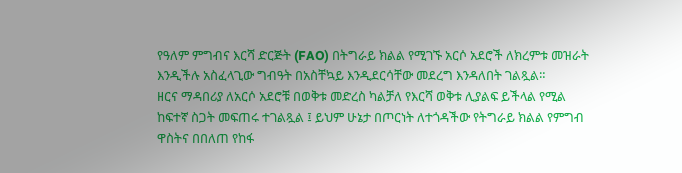የዓለም ምግብና እርሻ ድርጅት (FAO) በትግራይ ክልል የሚገኙ አርሶ አደሮች ለክረምቱ መዝራት እንዲችሉ አስፈላጊው ግብዓት በአስቸኳይ እንዲደርሳቸው መደረግ እንዳለበት ገልጿል።
ዘርና ማዳበሪያ ለአርሶ አደሮቹ በወቅቱ መድረስ ካልቻለ የእርሻ ወቅቱ ሊያልፍ ይችላል የሚል ከፍተኛ ስጋት መፍጠሩ ተገልጿል ፤ ይህም ሁኔታ በጦርነት ለተጎዳችው የትግራይ ክልል የምግብ ዋስትና በበለጠ የከፋ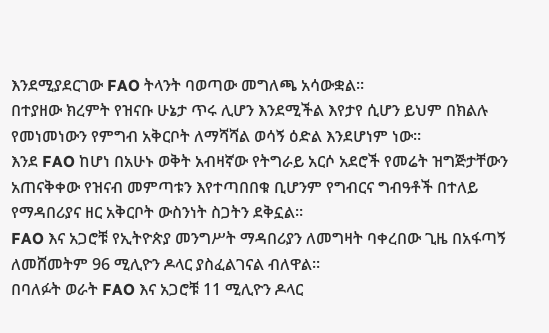እንደሚያደርገው FAO ትላንት ባወጣው መግለጫ አሳውቋል።
በተያዘው ክረምት የዝናቡ ሁኔታ ጥሩ ሊሆን እንደሚችል እየታየ ሲሆን ይህም በክልሉ የመነመነውን የምግብ አቅርቦት ለማሻሻል ወሳኝ ዕድል እንደሆነም ነው።
እንደ FAO ከሆነ በአሁኑ ወቅት አብዛኛው የትግራይ አርሶ አደሮች የመሬት ዝግጅታቸውን አጠናቅቀው የዝናብ መምጣቱን እየተጣበበቁ ቢሆንም የግብርና ግብዓቶች በተለይ የማዳበሪያና ዘር አቅርቦት ውስንነት ስጋትን ደቅኗል።
FAO እና አጋሮቹ የኢትዮጵያ መንግሥት ማዳበሪያን ለመግዛት ባቀረበው ጊዜ በአፋጣኝ ለመሸመትም 96 ሚሊዮን ዶላር ያስፈልገናል ብለዋል።
በባለፉት ወራት FAO እና አጋሮቹ 11 ሚሊዮን ዶላር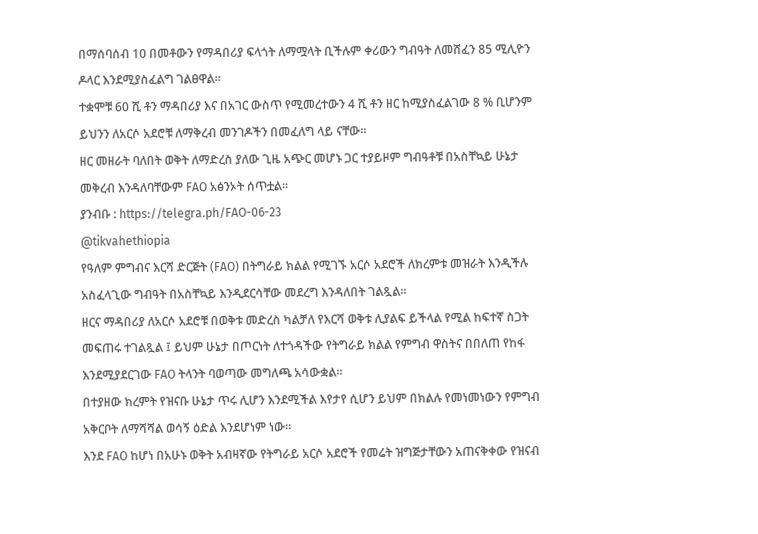በማሰባሰብ 10 በመቶውን የማዳበሪያ ፍላጎት ለማሟላት ቢችሉም ቀሪውን ግብዓት ለመሸፈን 85 ሚሊዮን ዶላር እንደሚያስፈልግ ገልፀዋል።
ተቋሞቹ 60 ሺ ቶን ማዳበሪያ እና በአገር ውስጥ የሚመረተውን 4 ሺ ቶን ዘር ከሚያስፈልገው 8 % ቢሆንም ይህንን ለአርሶ አደሮቹ ለማቅረብ መንገዶችን በመፈለግ ላይ ናቸው።
ዘር መዘራት ባለበት ወቅት ለማድረስ ያለው ጊዜ አጭር መሆኑ ጋር ተያይዞም ግብዓቶቹ በአስቸኳይ ሁኔታ መቅረብ እንዳለባቸውም FAO አፅንኦት ሰጥቷል።
ያንብቡ : https://telegra.ph/FAO-06-23
@tikvahethiopia
የዓለም ምግብና እርሻ ድርጅት (FAO) በትግራይ ክልል የሚገኙ አርሶ አደሮች ለክረምቱ መዝራት እንዲችሉ አስፈላጊው ግብዓት በአስቸኳይ እንዲደርሳቸው መደረግ እንዳለበት ገልጿል።
ዘርና ማዳበሪያ ለአርሶ አደሮቹ በወቅቱ መድረስ ካልቻለ የእርሻ ወቅቱ ሊያልፍ ይችላል የሚል ከፍተኛ ስጋት መፍጠሩ ተገልጿል ፤ ይህም ሁኔታ በጦርነት ለተጎዳችው የትግራይ ክልል የምግብ ዋስትና በበለጠ የከፋ እንደሚያደርገው FAO ትላንት ባወጣው መግለጫ አሳውቋል።
በተያዘው ክረምት የዝናቡ ሁኔታ ጥሩ ሊሆን እንደሚችል እየታየ ሲሆን ይህም በክልሉ የመነመነውን የምግብ አቅርቦት ለማሻሻል ወሳኝ ዕድል እንደሆነም ነው።
እንደ FAO ከሆነ በአሁኑ ወቅት አብዛኛው የትግራይ አርሶ አደሮች የመሬት ዝግጅታቸውን አጠናቅቀው የዝናብ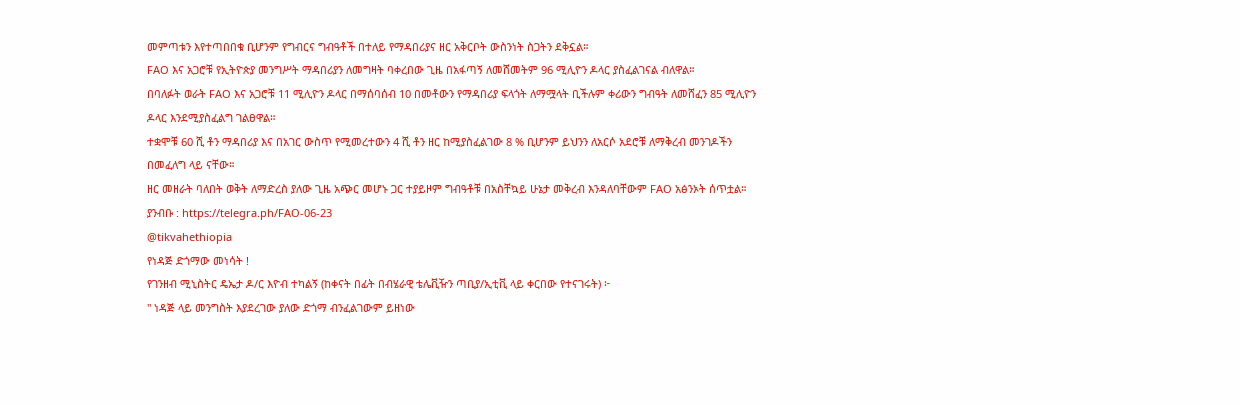መምጣቱን እየተጣበበቁ ቢሆንም የግብርና ግብዓቶች በተለይ የማዳበሪያና ዘር አቅርቦት ውስንነት ስጋትን ደቅኗል።
FAO እና አጋሮቹ የኢትዮጵያ መንግሥት ማዳበሪያን ለመግዛት ባቀረበው ጊዜ በአፋጣኝ ለመሸመትም 96 ሚሊዮን ዶላር ያስፈልገናል ብለዋል።
በባለፉት ወራት FAO እና አጋሮቹ 11 ሚሊዮን ዶላር በማሰባሰብ 10 በመቶውን የማዳበሪያ ፍላጎት ለማሟላት ቢችሉም ቀሪውን ግብዓት ለመሸፈን 85 ሚሊዮን ዶላር እንደሚያስፈልግ ገልፀዋል።
ተቋሞቹ 60 ሺ ቶን ማዳበሪያ እና በአገር ውስጥ የሚመረተውን 4 ሺ ቶን ዘር ከሚያስፈልገው 8 % ቢሆንም ይህንን ለአርሶ አደሮቹ ለማቅረብ መንገዶችን በመፈለግ ላይ ናቸው።
ዘር መዘራት ባለበት ወቅት ለማድረስ ያለው ጊዜ አጭር መሆኑ ጋር ተያይዞም ግብዓቶቹ በአስቸኳይ ሁኔታ መቅረብ እንዳለባቸውም FAO አፅንኦት ሰጥቷል።
ያንብቡ : https://telegra.ph/FAO-06-23
@tikvahethiopia
የነዳጅ ድጎማው መነሳት !
የገንዘብ ሚኒስትር ዴኤታ ዶ/ር እዮብ ተካልኝ (ከቀናት በፊት በብሄራዊ ቴሌቪዥን ጣቢያ/ኢቲቪ ላይ ቀርበው የተናገሩት) ፦
" ነዳጅ ላይ መንግስት እያደረገው ያለው ድጎማ ብንፈልገውም ይዘነው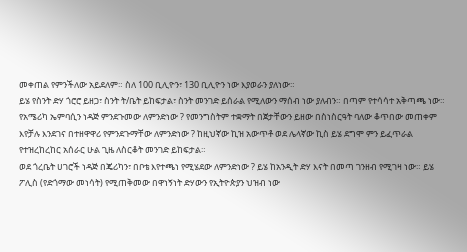መቀጠል የምንችለው አይደለም። ስለ 100 ቢሊዮን፣ 130 ቢሊዮን ነው እያወራን ያለነው።
ይሄ የስንት ድሃ ጎሮሮ ይዘጋ፣ ስንት ት/ቤት ይከፍታል፣ ስንት መንገድ ይሰራል የሚለውን ማሰብ ነው ያለብን። በጣም የተሳሳተ አቅጣጫ ነው።
የአሜሪካ ኤምባሲን ነዳጅ ምንደጉመው ለምንድነው ? የመንግስትም ተቋማት በጀታቸውን ይዘው በስነስርዓት ባለው ቆጥበው መጠቀም እየቻሉ እንደገና በተዘዋዋሪ የምንደጉማቸው ለምንድነው ? ከዚህኛው ኪዝ አውጥቶ ወደ ሌላኛው ኪስ ይሄ ደግሞ ምን ይፈጥራል የተዝረከረከር አሰራር ሁል ጊዜ ለስርቆት መንገድ ይከፍታል።
ወደ ጎረቤት ሀገሮች ነዳጅ በጄሪካን፣ በቦቴ እየተጫነ የሚሄደው ለምንድነው ? ይሄ ከአንዲት ድሃ እናት በመጣ ገንዘብ የሚገዛ ነው። ይሄ ፖሊስ (የድጎማው መነሳት) የሚጠቅመው በዋነኝነት ድሃውን የኢትዮጵያን ህዝብ ነው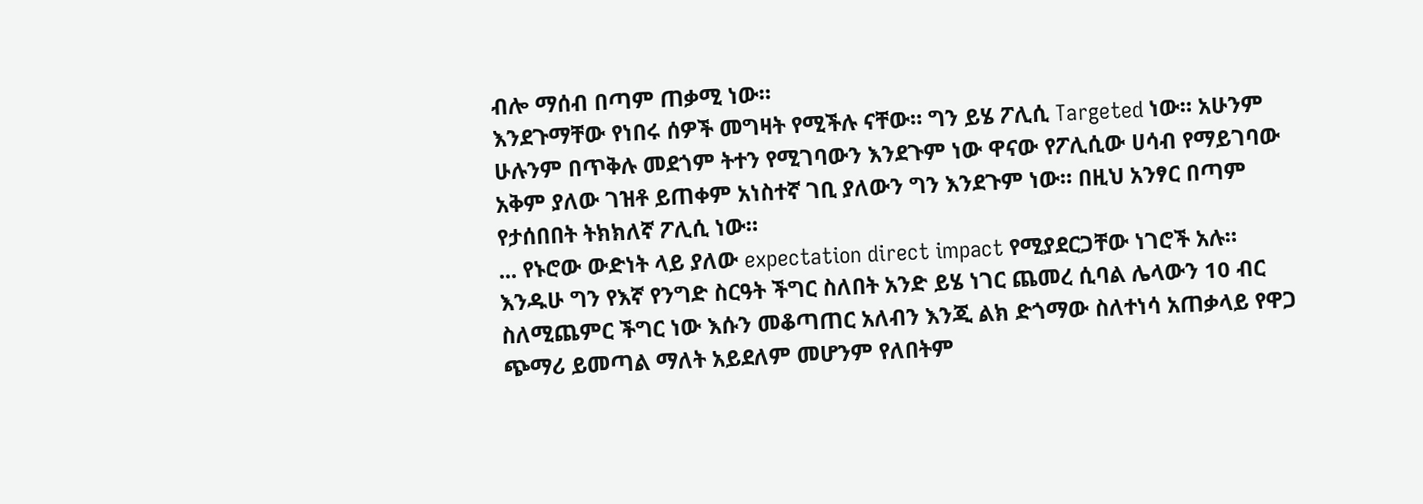ብሎ ማሰብ በጣም ጠቃሚ ነው።
እንደጉማቸው የነበሩ ሰዎች መግዛት የሚችሉ ናቸው። ግን ይሄ ፖሊሲ Targeted ነው። አሁንም ሁሉንም በጥቅሉ መደጎም ትተን የሚገባውን እንደጉም ነው ዋናው የፖሊሲው ሀሳብ የማይገባው አቅም ያለው ገዝቶ ይጠቀም አነስተኛ ገቢ ያለውን ግን እንደጉም ነው። በዚህ አንፃር በጣም የታሰበበት ትክክለኛ ፖሊሲ ነው።
... የኑሮው ውድነት ላይ ያለው expectation direct impact የሚያደርጋቸው ነገሮች አሉ። እንዱሁ ግን የእኛ የንግድ ስርዓት ችግር ስለበት አንድ ይሄ ነገር ጨመረ ሲባል ሌላውን 10 ብር ስለሚጨምር ችግር ነው እሱን መቆጣጠር አለብን እንጂ ልክ ድጎማው ስለተነሳ አጠቃላይ የዋጋ ጭማሪ ይመጣል ማለት አይደለም መሆንም የለበትም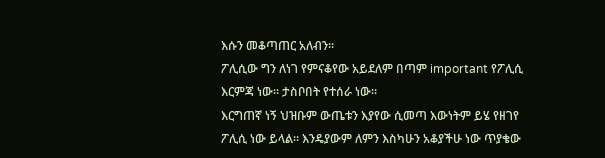እሱን መቆጣጠር አለብን።
ፖሊሲው ግን ለነገ የምናቆየው አይደለም በጣም important የፖሊሲ እርምጃ ነው። ታስቦበት የተሰራ ነው።
እርግጠኛ ነኝ ህዝቡም ውጤቱን እያየው ሲመጣ እውነትም ይሄ የዘገየ ፖሊሲ ነው ይላል። እንዴያውም ለምን እስካሁን አቆያችሁ ነው ጥያቄው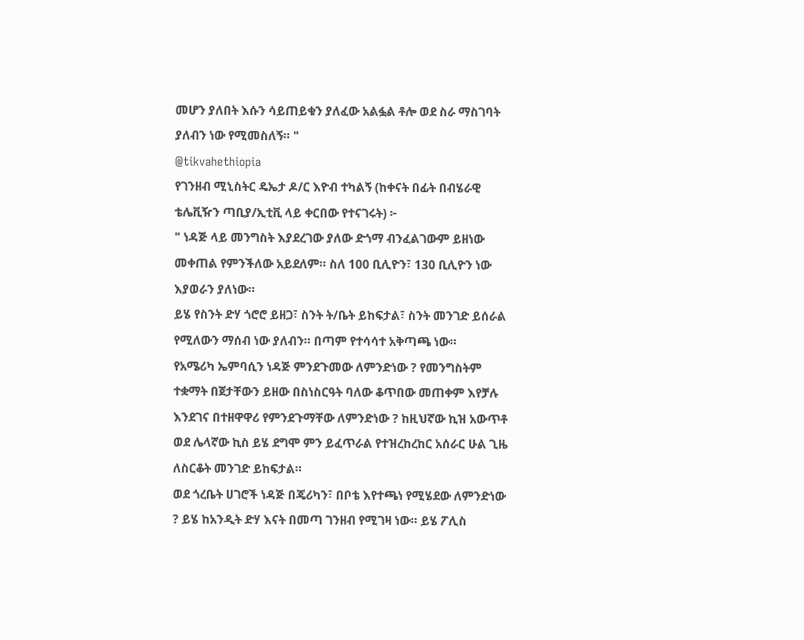መሆን ያለበት እሱን ሳይጠይቁን ያለፈው አልፏል ቶሎ ወደ ስራ ማስገባት ያለብን ነው የሚመስለኝ። "
@tikvahethiopia
የገንዘብ ሚኒስትር ዴኤታ ዶ/ር እዮብ ተካልኝ (ከቀናት በፊት በብሄራዊ ቴሌቪዥን ጣቢያ/ኢቲቪ ላይ ቀርበው የተናገሩት) ፦
" ነዳጅ ላይ መንግስት እያደረገው ያለው ድጎማ ብንፈልገውም ይዘነው መቀጠል የምንችለው አይደለም። ስለ 100 ቢሊዮን፣ 130 ቢሊዮን ነው እያወራን ያለነው።
ይሄ የስንት ድሃ ጎሮሮ ይዘጋ፣ ስንት ት/ቤት ይከፍታል፣ ስንት መንገድ ይሰራል የሚለውን ማሰብ ነው ያለብን። በጣም የተሳሳተ አቅጣጫ ነው።
የአሜሪካ ኤምባሲን ነዳጅ ምንደጉመው ለምንድነው ? የመንግስትም ተቋማት በጀታቸውን ይዘው በስነስርዓት ባለው ቆጥበው መጠቀም እየቻሉ እንደገና በተዘዋዋሪ የምንደጉማቸው ለምንድነው ? ከዚህኛው ኪዝ አውጥቶ ወደ ሌላኛው ኪስ ይሄ ደግሞ ምን ይፈጥራል የተዝረከረከር አሰራር ሁል ጊዜ ለስርቆት መንገድ ይከፍታል።
ወደ ጎረቤት ሀገሮች ነዳጅ በጄሪካን፣ በቦቴ እየተጫነ የሚሄደው ለምንድነው ? ይሄ ከአንዲት ድሃ እናት በመጣ ገንዘብ የሚገዛ ነው። ይሄ ፖሊስ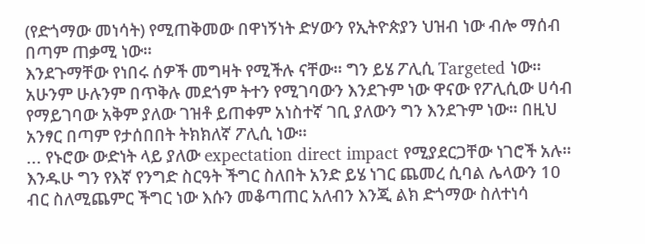(የድጎማው መነሳት) የሚጠቅመው በዋነኝነት ድሃውን የኢትዮጵያን ህዝብ ነው ብሎ ማሰብ በጣም ጠቃሚ ነው።
እንደጉማቸው የነበሩ ሰዎች መግዛት የሚችሉ ናቸው። ግን ይሄ ፖሊሲ Targeted ነው። አሁንም ሁሉንም በጥቅሉ መደጎም ትተን የሚገባውን እንደጉም ነው ዋናው የፖሊሲው ሀሳብ የማይገባው አቅም ያለው ገዝቶ ይጠቀም አነስተኛ ገቢ ያለውን ግን እንደጉም ነው። በዚህ አንፃር በጣም የታሰበበት ትክክለኛ ፖሊሲ ነው።
... የኑሮው ውድነት ላይ ያለው expectation direct impact የሚያደርጋቸው ነገሮች አሉ። እንዱሁ ግን የእኛ የንግድ ስርዓት ችግር ስለበት አንድ ይሄ ነገር ጨመረ ሲባል ሌላውን 10 ብር ስለሚጨምር ችግር ነው እሱን መቆጣጠር አለብን እንጂ ልክ ድጎማው ስለተነሳ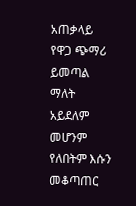አጠቃላይ የዋጋ ጭማሪ ይመጣል ማለት አይደለም መሆንም የለበትም እሱን መቆጣጠር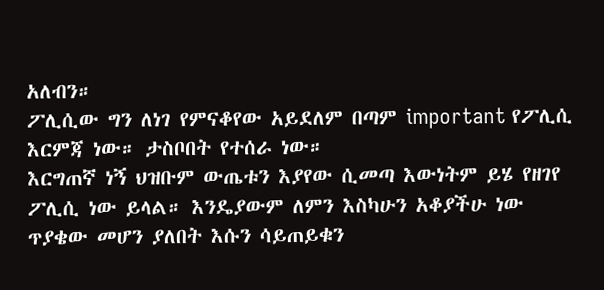አለብን።
ፖሊሲው ግን ለነገ የምናቆየው አይደለም በጣም important የፖሊሲ እርምጃ ነው። ታስቦበት የተሰራ ነው።
እርግጠኛ ነኝ ህዝቡም ውጤቱን እያየው ሲመጣ እውነትም ይሄ የዘገየ ፖሊሲ ነው ይላል። እንዴያውም ለምን እስካሁን አቆያችሁ ነው ጥያቄው መሆን ያለበት እሱን ሳይጠይቁን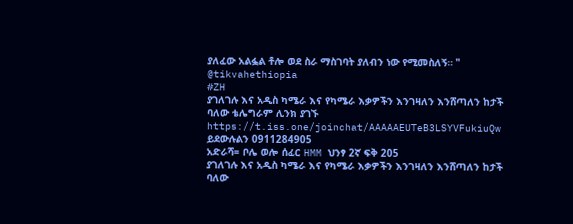ያለፈው አልፏል ቶሎ ወደ ስራ ማስገባት ያለብን ነው የሚመስለኝ። "
@tikvahethiopia
#ZH
ያገለገሉ እና አዲስ ካሜራ እና የካሜራ እቃዎችን እንገዛለን እንሸጣለን ከታች ባለው ቴሌግራም ሊንክ ያገኙ https://t.iss.one/joinchat/AAAAAEUTeB3LSYVFukiuQw
ይደውሉልን 0911284905
አድራሻ= ቦሌ ወሎ ሰፈር HMM ህንፃ 2ኛ ፍቅ 205
ያገለገሉ እና አዲስ ካሜራ እና የካሜራ እቃዎችን እንገዛለን እንሸጣለን ከታች ባለው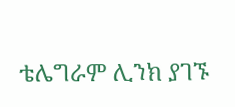ቴሌግራም ሊንክ ያገኙ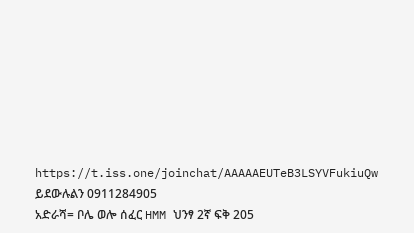https://t.iss.one/joinchat/AAAAAEUTeB3LSYVFukiuQw
ይደውሉልን 0911284905
አድራሻ= ቦሌ ወሎ ሰፈር HMM ህንፃ 2ኛ ፍቅ 205